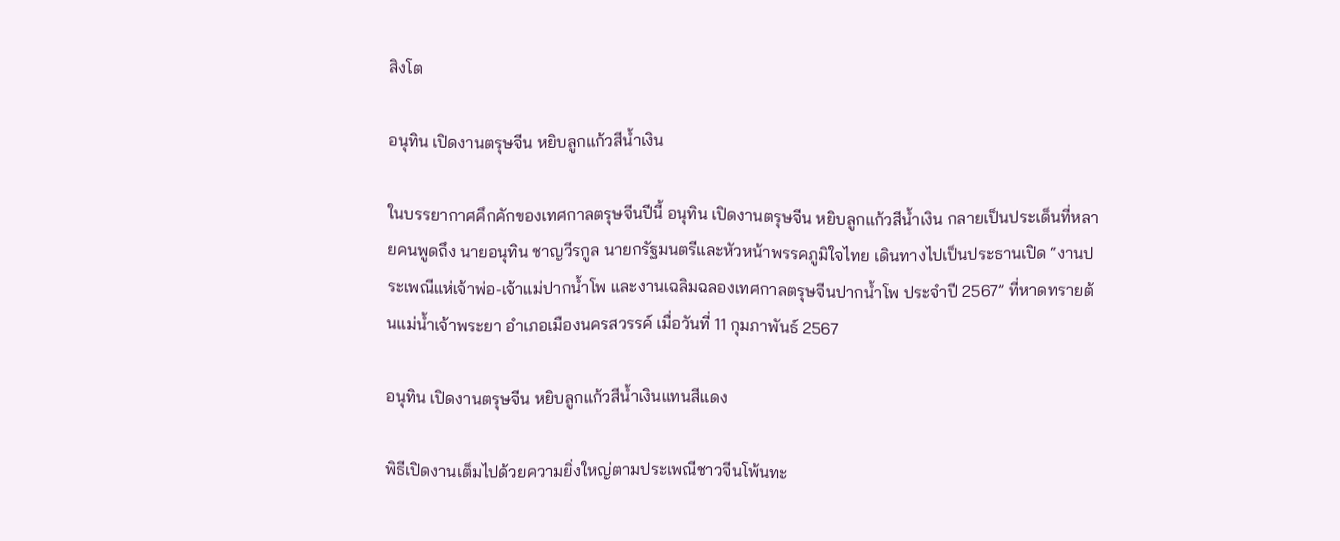สิงโต

อนุทิน เปิดงานตรุษจีน หยิบลูกแก้วสีน้ำเงิน

ในบรรยากาศคึกคักของเทศกาลตรุษจีนปีนี้ อนุทิน เปิดงานตรุษจีน หยิบลูกแก้วสีน้ำเงิน กลายเป็นประเด็นที่หลายคนพูดถึง นายอนุทิน ชาญวีรกูล นายกรัฐมนตรีและหัวหน้าพรรคภูมิใจไทย เดินทางไปเป็นประธานเปิด “งานประเพณีแห่เจ้าพ่อ-เจ้าแม่ปากน้ำโพ และงานเฉลิมฉลองเทศกาลตรุษจีนปากน้ำโพ ประจำปี 2567” ที่หาดทรายต้นแม่น้ำเจ้าพระยา อำเภอเมืองนครสวรรค์ เมื่อวันที่ 11 กุมภาพันธ์ 2567

อนุทิน เปิดงานตรุษจีน หยิบลูกแก้วสีน้ำเงินแทนสีแดง

พิธีเปิดงานเต็มไปด้วยความยิ่งใหญ่ตามประเพณีชาวจีนโพ้นทะ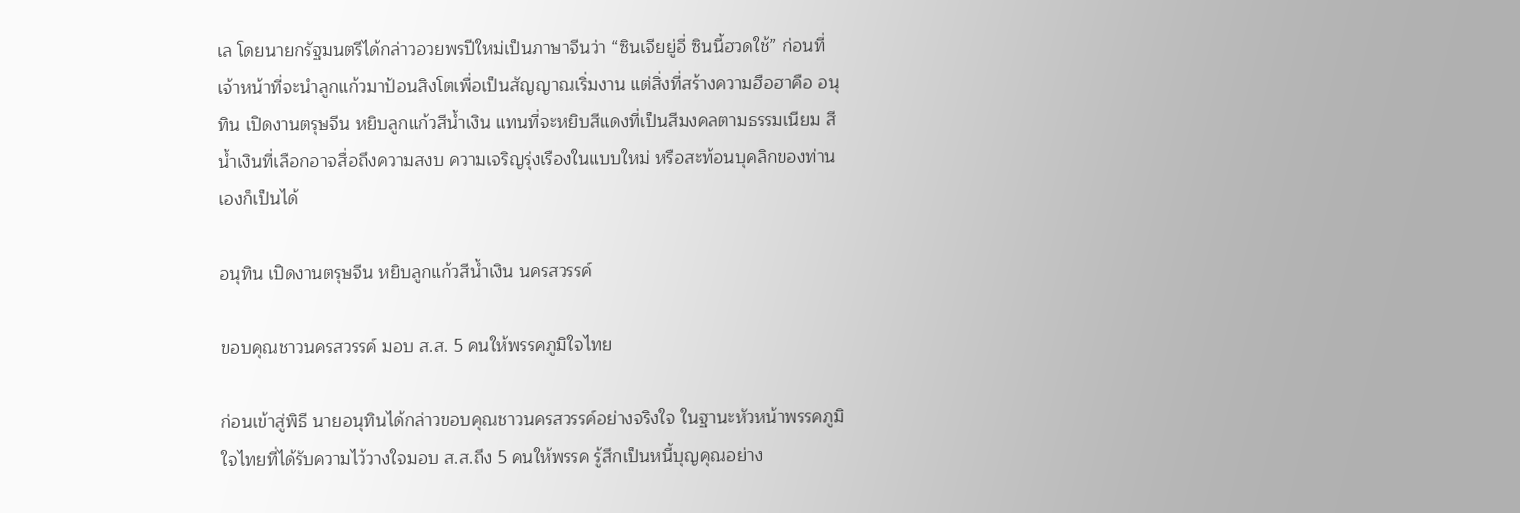เล โดยนายกรัฐมนตรีได้กล่าวอวยพรปีใหม่เป็นภาษาจีนว่า “ซินเจียยู่อี่ ซินนี้ฮวดใช้” ก่อนที่เจ้าหน้าที่จะนำลูกแก้วมาป้อนสิงโตเพื่อเป็นสัญญาณเริ่มงาน แต่สิ่งที่สร้างความฮือฮาคือ อนุทิน เปิดงานตรุษจีน หยิบลูกแก้วสีน้ำเงิน แทนที่จะหยิบสีแดงที่เป็นสีมงคลตามธรรมเนียม สีน้ำเงินที่เลือกอาจสื่อถึงความสงบ ความเจริญรุ่งเรืองในแบบใหม่ หรือสะท้อนบุคลิกของท่านเองก็เป็นได้

อนุทิน เปิดงานตรุษจีน หยิบลูกแก้วสีน้ำเงิน นครสวรรค์

ขอบคุณชาวนครสวรรค์ มอบ ส.ส. 5 คนให้พรรคภูมิใจไทย

ก่อนเข้าสู่พิธี นายอนุทินได้กล่าวขอบคุณชาวนครสวรรค์อย่างจริงใจ ในฐานะหัวหน้าพรรคภูมิใจไทยที่ได้รับความไว้วางใจมอบ ส.ส.ถึง 5 คนให้พรรค รู้สึกเป็นหนี้บุญคุณอย่าง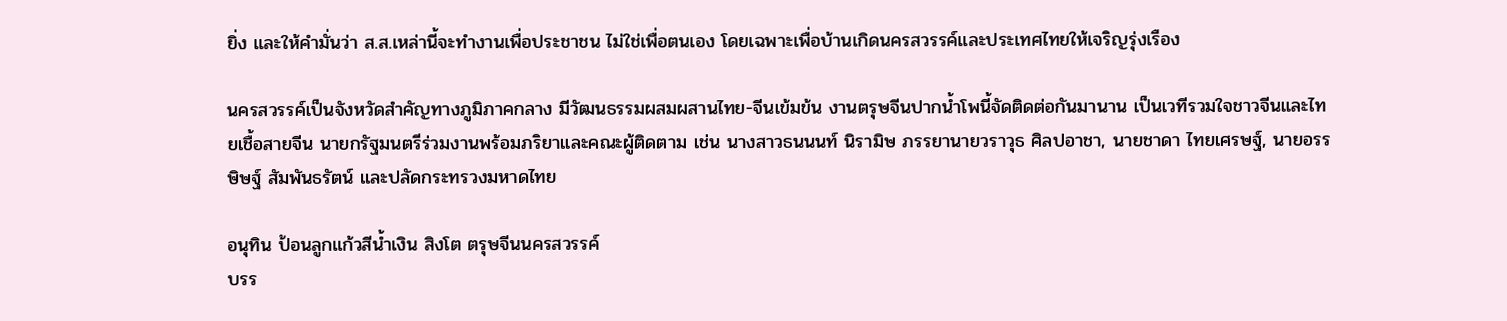ยิ่ง และให้คำมั่นว่า ส.ส.เหล่านี้จะทำงานเพื่อประชาชน ไม่ใช่เพื่อตนเอง โดยเฉพาะเพื่อบ้านเกิดนครสวรรค์และประเทศไทยให้เจริญรุ่งเรือง

นครสวรรค์เป็นจังหวัดสำคัญทางภูมิภาคกลาง มีวัฒนธรรมผสมผสานไทย-จีนเข้มข้น งานตรุษจีนปากน้ำโพนี้จัดติดต่อกันมานาน เป็นเวทีรวมใจชาวจีนและไทยเชื้อสายจีน นายกรัฐมนตรีร่วมงานพร้อมภริยาและคณะผู้ติดตาม เช่น นางสาวธนนนท์ นิรามิษ ภรรยานายวราวุธ ศิลปอาชา, นายชาดา ไทยเศรษฐ์, นายอรรษิษฐ์ สัมพันธรัตน์ และปลัดกระทรวงมหาดไทย

อนุทิน ป้อนลูกแก้วสีน้ำเงิน สิงโต ตรุษจีนนครสวรรค์
บรร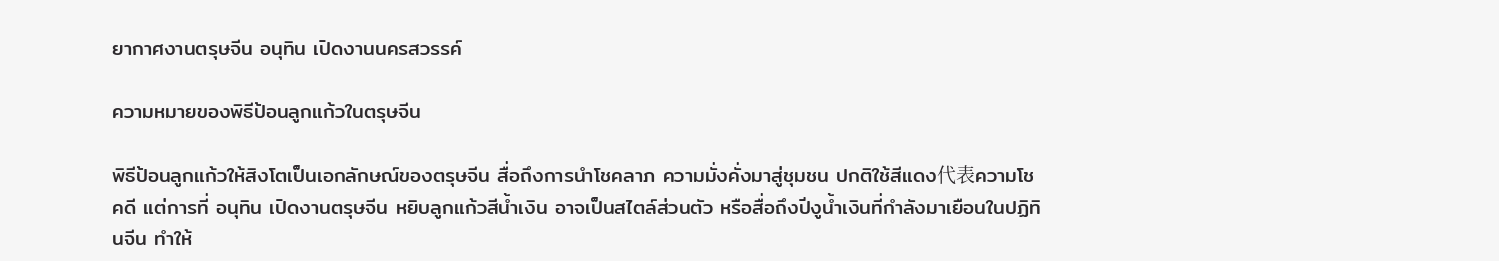ยากาศงานตรุษจีน อนุทิน เปิดงานนครสวรรค์

ความหมายของพิธีป้อนลูกแก้วในตรุษจีน

พิธีป้อนลูกแก้วให้สิงโตเป็นเอกลักษณ์ของตรุษจีน สื่อถึงการนำโชคลาภ ความมั่งคั่งมาสู่ชุมชน ปกติใช้สีแดง代表ความโชคดี แต่การที่ อนุทิน เปิดงานตรุษจีน หยิบลูกแก้วสีน้ำเงิน อาจเป็นสไตล์ส่วนตัว หรือสื่อถึงปีงูน้ำเงินที่กำลังมาเยือนในปฏิทินจีน ทำให้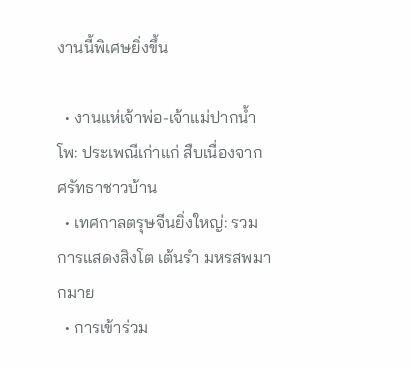งานนี้พิเศษยิ่งขึ้น

  • งานแห่เจ้าพ่อ-เจ้าแม่ปากน้ำโพ: ประเพณีเก่าแก่ สืบเนื่องจากศรัทธาชาวบ้าน
  • เทศกาลตรุษจีนยิ่งใหญ่: รวมการแสดงสิงโต เต้นรำ มหรสพมากมาย
  • การเข้าร่วม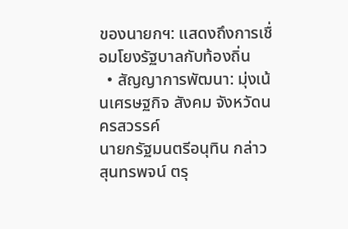ของนายกฯ: แสดงถึงการเชื่อมโยงรัฐบาลกับท้องถิ่น
  • สัญญาการพัฒนา: มุ่งเน้นเศรษฐกิจ สังคม จังหวัดนครสวรรค์
นายกรัฐมนตรีอนุทิน กล่าวสุนทรพจน์ ตรุ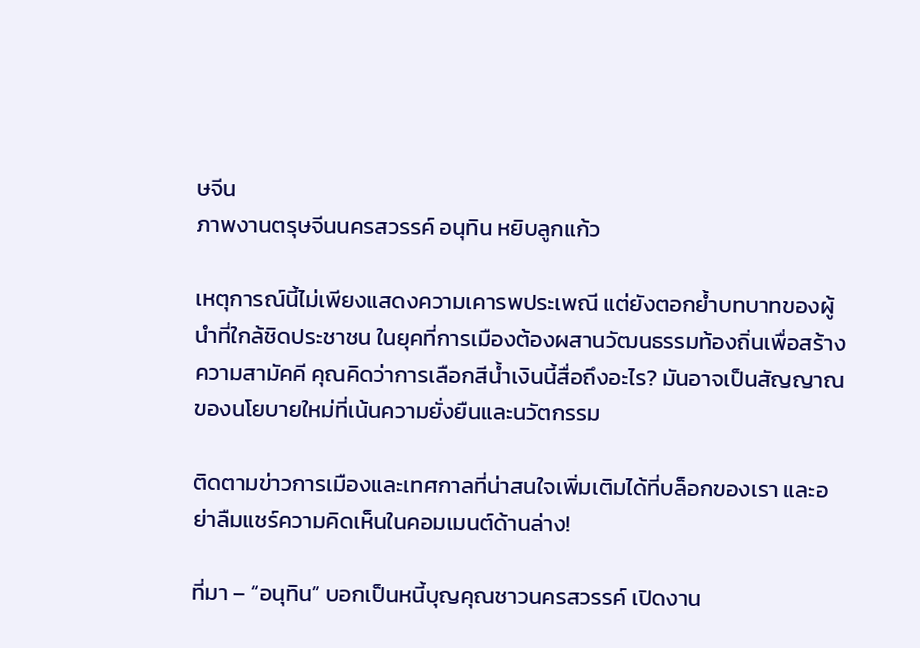ษจีน
ภาพงานตรุษจีนนครสวรรค์ อนุทิน หยิบลูกแก้ว

เหตุการณ์นี้ไม่เพียงแสดงความเคารพประเพณี แต่ยังตอกย้ำบทบาทของผู้นำที่ใกล้ชิดประชาชน ในยุคที่การเมืองต้องผสานวัฒนธรรมท้องถิ่นเพื่อสร้างความสามัคคี คุณคิดว่าการเลือกสีน้ำเงินนี้สื่อถึงอะไร? มันอาจเป็นสัญญาณของนโยบายใหม่ที่เน้นความยั่งยืนและนวัตกรรม

ติดตามข่าวการเมืองและเทศกาลที่น่าสนใจเพิ่มเติมได้ที่บล็อกของเรา และอย่าลืมแชร์ความคิดเห็นในคอมเมนต์ด้านล่าง!

ที่มา – “อนุทิน” บอกเป็นหนี้บุญคุณชาวนครสวรรค์ เปิดงาน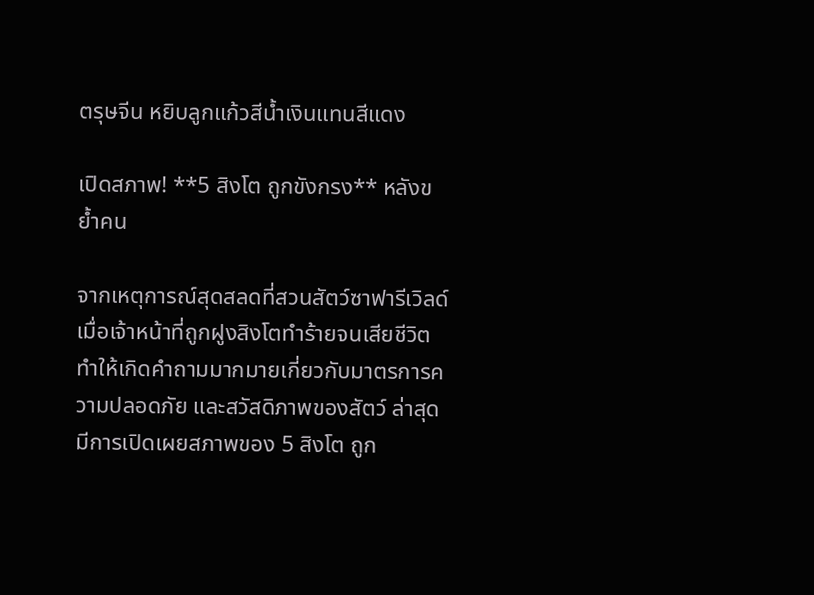ตรุษจีน หยิบลูกแก้วสีน้ำเงินแทนสีแดง

เปิดสภาพ! **5 สิงโต ถูกขังกรง** หลังขย้ำคน

จากเหตุการณ์สุดสลดที่สวนสัตว์ซาฟารีเวิลด์ เมื่อเจ้าหน้าที่ถูกฝูงสิงโตทำร้ายจนเสียชีวิต ทำให้เกิดคำถามมากมายเกี่ยวกับมาตรการความปลอดภัย และสวัสดิภาพของสัตว์ ล่าสุดมีการเปิดเผยสภาพของ 5 สิงโต ถูก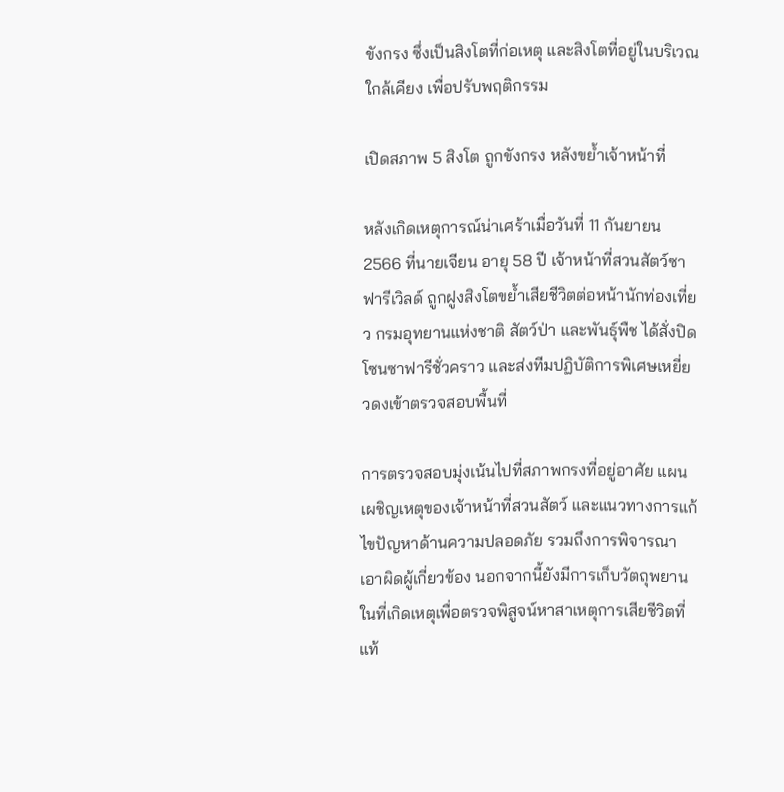ขังกรง ซึ่งเป็นสิงโตที่ก่อเหตุ และสิงโตที่อยู่ในบริเวณใกล้เคียง เพื่อปรับพฤติกรรม

เปิดสภาพ 5 สิงโต ถูกขังกรง หลังขย้ำเจ้าหน้าที่

หลังเกิดเหตุการณ์น่าเศร้าเมื่อวันที่ 11 กันยายน 2566 ที่นายเจียน อายุ 58 ปี เจ้าหน้าที่สวนสัตว์ซาฟารีเวิลด์ ถูกฝูงสิงโตขย้ำเสียชีวิตต่อหน้านักท่องเที่ยว กรมอุทยานแห่งชาติ สัตว์ป่า และพันธุ์พืช ได้สั่งปิดโซนซาฟารีชั่วคราว และส่งทีมปฏิบัติการพิเศษเหยี่ยวดงเข้าตรวจสอบพื้นที่

การตรวจสอบมุ่งเน้นไปที่สภาพกรงที่อยู่อาศัย แผนเผชิญเหตุของเจ้าหน้าที่สวนสัตว์ และแนวทางการแก้ไขปัญหาด้านความปลอดภัย รวมถึงการพิจารณาเอาผิดผู้เกี่ยวข้อง นอกจากนี้ยังมีการเก็บวัตถุพยานในที่เกิดเหตุเพื่อตรวจพิสูจน์หาสาเหตุการเสียชีวิตที่แท้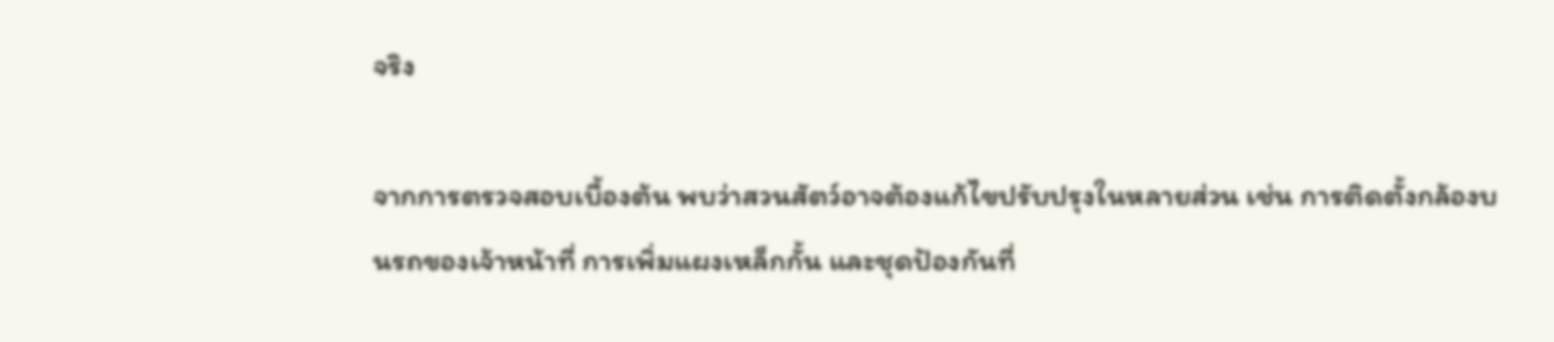จริง

จากการตรวจสอบเบื้องต้น พบว่าสวนสัตว์อาจต้องแก้ไขปรับปรุงในหลายส่วน เช่น การติดตั้งกล้องบนรถของเจ้าหน้าที่ การเพิ่มแผงเหล็กกั้น และชุดป้องกันที่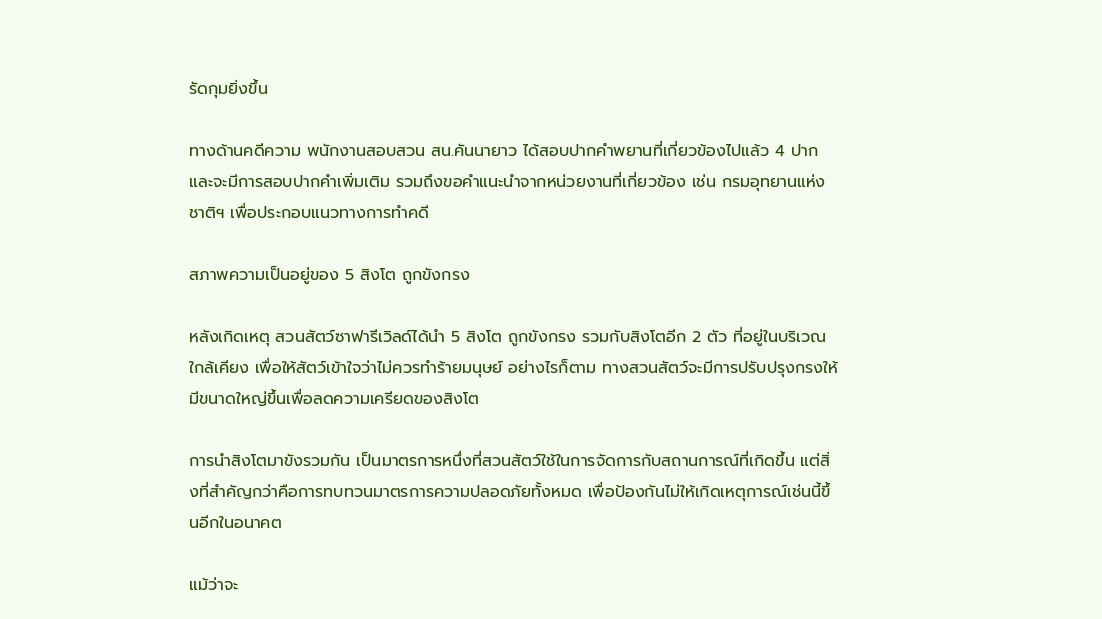รัดกุมยิ่งขึ้น

ทางด้านคดีความ พนักงานสอบสวน สน.คันนายาว ได้สอบปากคำพยานที่เกี่ยวข้องไปแล้ว 4 ปาก และจะมีการสอบปากคำเพิ่มเติม รวมถึงขอคำแนะนำจากหน่วยงานที่เกี่ยวข้อง เช่น กรมอุทยานแห่งชาติฯ เพื่อประกอบแนวทางการทำคดี

สภาพความเป็นอยู่ของ 5 สิงโต ถูกขังกรง

หลังเกิดเหตุ สวนสัตว์ซาฟารีเวิลด์ได้นำ 5 สิงโต ถูกขังกรง รวมกับสิงโตอีก 2 ตัว ที่อยู่ในบริเวณใกล้เคียง เพื่อให้สัตว์เข้าใจว่าไม่ควรทำร้ายมนุษย์ อย่างไรก็ตาม ทางสวนสัตว์จะมีการปรับปรุงกรงให้มีขนาดใหญ่ขึ้นเพื่อลดความเครียดของสิงโต

การนำสิงโตมาขังรวมกัน เป็นมาตรการหนึ่งที่สวนสัตว์ใช้ในการจัดการกับสถานการณ์ที่เกิดขึ้น แต่สิ่งที่สำคัญกว่าคือการทบทวนมาตรการความปลอดภัยทั้งหมด เพื่อป้องกันไม่ให้เกิดเหตุการณ์เช่นนี้ขึ้นอีกในอนาคต

แม้ว่าจะ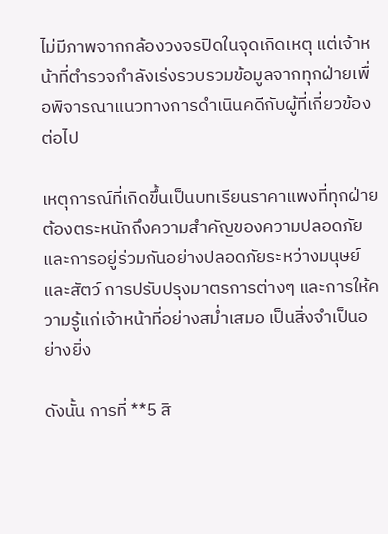ไม่มีภาพจากกล้องวงจรปิดในจุดเกิดเหตุ แต่เจ้าหน้าที่ตำรวจกำลังเร่งรวบรวมข้อมูลจากทุกฝ่ายเพื่อพิจารณาแนวทางการดำเนินคดีกับผู้ที่เกี่ยวข้องต่อไป

เหตุการณ์ที่เกิดขึ้นเป็นบทเรียนราคาแพงที่ทุกฝ่ายต้องตระหนักถึงความสำคัญของความปลอดภัย และการอยู่ร่วมกันอย่างปลอดภัยระหว่างมนุษย์และสัตว์ การปรับปรุงมาตรการต่างๆ และการให้ความรู้แก่เจ้าหน้าที่อย่างสม่ำเสมอ เป็นสิ่งจำเป็นอย่างยิ่ง

ดังนั้น การที่ **5 สิ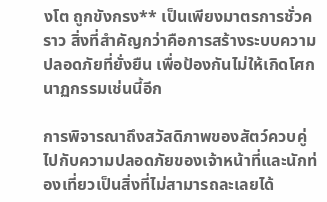งโต ถูกขังกรง** เป็นเพียงมาตรการชั่วคราว สิ่งที่สำคัญกว่าคือการสร้างระบบความปลอดภัยที่ยั่งยืน เพื่อป้องกันไม่ให้เกิดโศกนาฏกรรมเช่นนี้อีก

การพิจารณาถึงสวัสดิภาพของสัตว์ควบคู่ไปกับความปลอดภัยของเจ้าหน้าที่และนักท่องเที่ยวเป็นสิ่งที่ไม่สามารถละเลยได้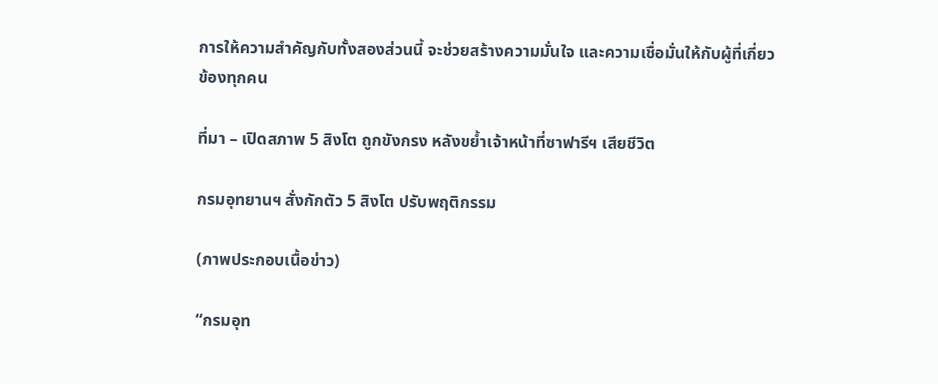การให้ความสำคัญกับทั้งสองส่วนนี้ จะช่วยสร้างความมั่นใจ และความเชื่อมั่นให้กับผู้ที่เกี่ยวข้องทุกคน

ที่มา – เปิดสภาพ 5 สิงโต ถูกขังกรง หลังขย้ำเจ้าหน้าที่ซาฟารีฯ เสียชีวิต

กรมอุทยานฯ สั่งกักตัว 5 สิงโต ปรับพฤติกรรม

(ภาพประกอบเนื้อข่าว)

“กรมอุท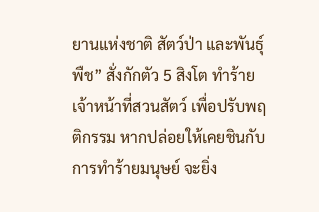ยานแห่งชาติ สัตว์ป่า และพันธุ์พืช” สั่งกักตัว 5 สิงโต ทำร้ายเจ้าหน้าที่สวนสัตว์ เพื่อปรับพฤติกรรม หากปล่อยให้เคยชินกับการทำร้ายมนุษย์ จะยิ่ง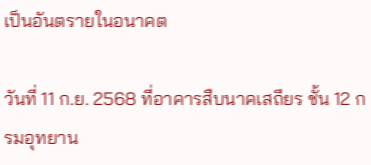เป็นอันตรายในอนาคต

วันที่ 11 ก.ย. 2568 ที่อาคารสืบนาคเสถียร ชั้น 12 กรมอุทยาน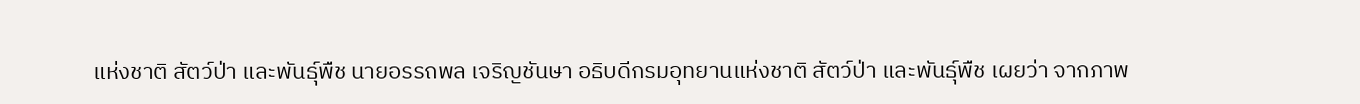แห่งชาติ สัตว์ป่า และพันธุ์พืช นายอรรถพล เจริญชันษา อธิบดีกรมอุทยานแห่งชาติ สัตว์ป่า และพันธุ์พืช เผยว่า จากภาพ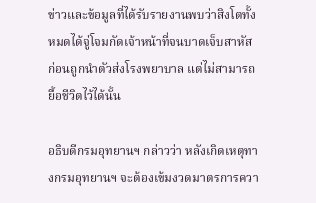ข่าวและข้อมูลที่ได้รับรายงานพบว่าสิงโตทั้งหมดได้จู่โจมกัดเจ้าหน้าที่จนบาดเจ็บสาหัส ก่อนถูกนำตัวส่งโรงพยาบาล แต่ไม่สามารถยื้อชีวิตไว้ได้นั้น

อธิบดีกรมอุทยานฯ กล่าวว่า หลังเกิดเหตุทางกรมอุทยานฯ จะต้องเข้มงวดมาตรการควา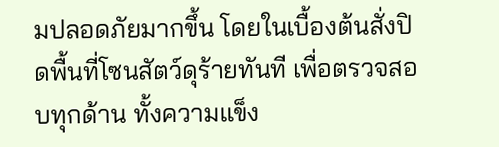มปลอดภัยมากขึ้น โดยในเบื้องต้นสั่งปิดพื้นที่โซนสัตว์ดุร้ายทันที เพื่อตรวจสอบทุกด้าน ทั้งความแข็ง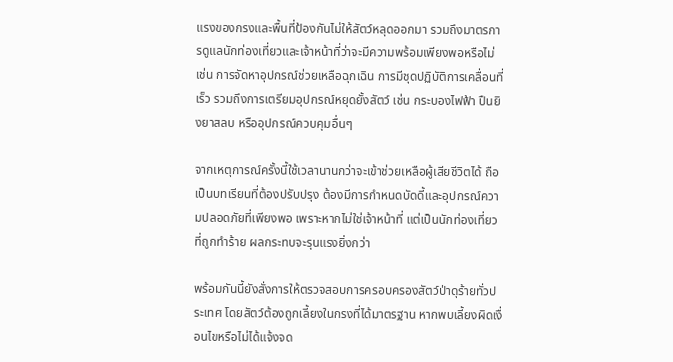แรงของกรงและพื้นที่ป้องกันไม่ให้สัตว์หลุดออกมา รวมถึงมาตรการดูแลนักท่องเที่ยวและเจ้าหน้าที่ว่าจะมีความพร้อมเพียงพอหรือไม่ เช่น การจัดหาอุปกรณ์ช่วยเหลือฉุกเฉิน การมีชุดปฏิบัติการเคลื่อนที่เร็ว รวมถึงการเตรียมอุปกรณ์หยุดยั้งสัตว์ เช่น กระบองไฟฟ้า ปืนยิงยาสลบ หรืออุปกรณ์ควบคุมอื่นๆ

จากเหตุการณ์ครั้งนี้ใช้เวลานานกว่าจะเข้าช่วยเหลือผู้เสียชีวิตได้ ถือเป็นบทเรียนที่ต้องปรับปรุง ต้องมีการกำหนดบัดดี้และอุปกรณ์ความปลอดภัยที่เพียงพอ เพราะหากไม่ใช่เจ้าหน้าที่ แต่เป็นนักท่องเที่ยวที่ถูกทำร้าย ผลกระทบจะรุนแรงยิ่งกว่า

พร้อมกันนี้ยังสั่งการให้ตรวจสอบการครอบครองสัตว์ป่าดุร้ายทั่วประเทศ โดยสัตว์ต้องถูกเลี้ยงในกรงที่ได้มาตรฐาน หากพบเลี้ยงผิดเงื่อนไขหรือไม่ได้แจ้งจด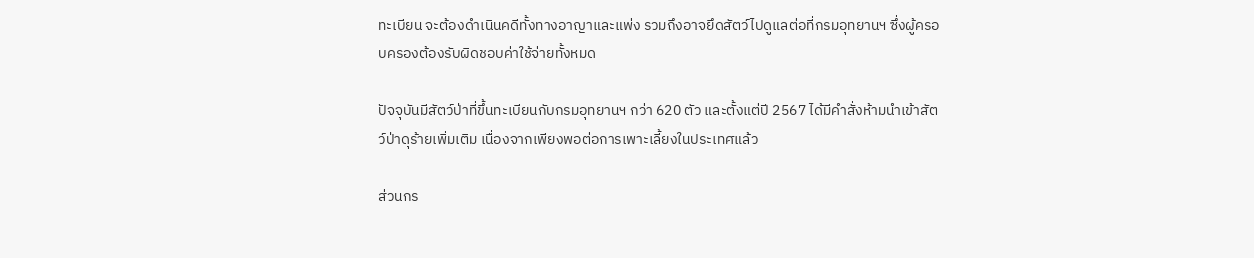ทะเบียน จะต้องดำเนินคดีทั้งทางอาญาและแพ่ง รวมถึงอาจยึดสัตว์ไปดูแลต่อที่กรมอุทยานฯ ซึ่งผู้ครอบครองต้องรับผิดชอบค่าใช้จ่ายทั้งหมด

ปัจจุบันมีสัตว์ป่าที่ขึ้นทะเบียนกับกรมอุทยานฯ กว่า 620 ตัว และตั้งแต่ปี 2567 ได้มีคำสั่งห้ามนำเข้าสัตว์ป่าดุร้ายเพิ่มเติม เนื่องจากเพียงพอต่อการเพาะเลี้ยงในประเทศแล้ว

ส่วนกร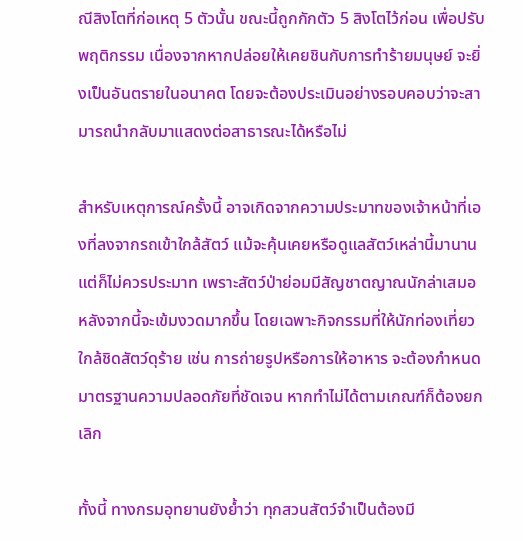ณีสิงโตที่ก่อเหตุ 5 ตัวนั้น ขณะนี้ถูกกักตัว 5 สิงโตไว้ก่อน เพื่อปรับพฤติกรรม เนื่องจากหากปล่อยให้เคยชินกับการทำร้ายมนุษย์ จะยิ่งเป็นอันตรายในอนาคต โดยจะต้องประเมินอย่างรอบคอบว่าจะสามารถนำกลับมาแสดงต่อสาธารณะได้หรือไม่

สำหรับเหตุการณ์ครั้งนี้ อาจเกิดจากความประมาทของเจ้าหน้าที่เองที่ลงจากรถเข้าใกล้สัตว์ แม้จะคุ้นเคยหรือดูแลสัตว์เหล่านี้มานาน แต่ก็ไม่ควรประมาท เพราะสัตว์ป่าย่อมมีสัญชาตญาณนักล่าเสมอ หลังจากนี้จะเข้มงวดมากขึ้น โดยเฉพาะกิจกรรมที่ให้นักท่องเที่ยวใกล้ชิดสัตว์ดุร้าย เช่น การถ่ายรูปหรือการให้อาหาร จะต้องกำหนดมาตรฐานความปลอดภัยที่ชัดเจน หากทำไม่ได้ตามเกณฑ์ก็ต้องยกเลิก

ทั้งนี้ ทางกรมอุทยานยังย้ำว่า ทุกสวนสัตว์จำเป็นต้องมี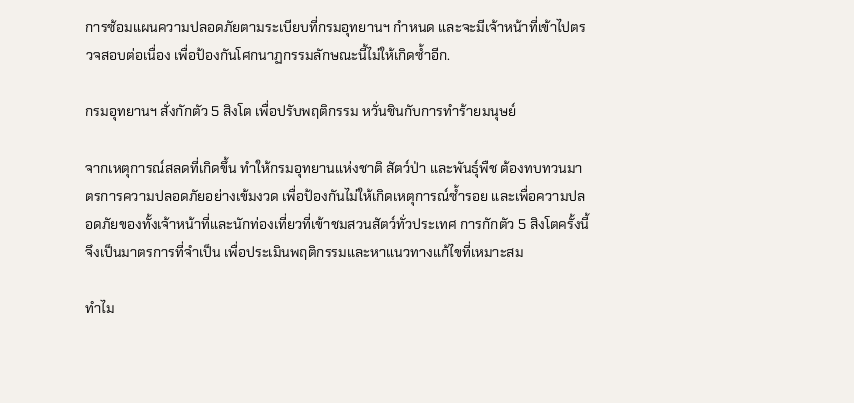การซ้อมแผนความปลอดภัยตามระเบียบที่กรมอุทยานฯ กำหนด และจะมีเจ้าหน้าที่เข้าไปตรวจสอบต่อเนื่อง เพื่อป้องกันโศกนาฏกรรมลักษณะนี้ไม่ให้เกิดซ้ำอีก.

กรมอุทยานฯ สั่งกักตัว 5 สิงโต เพื่อปรับพฤติกรรม หวั่นชินกับการทำร้ายมนุษย์

จากเหตุการณ์สลดที่เกิดขึ้น ทำให้กรมอุทยานแห่งชาติ สัตว์ป่า และพันธุ์พืช ต้องทบทวนมาตรการความปลอดภัยอย่างเข้มงวด เพื่อป้องกันไม่ให้เกิดเหตุการณ์ซ้ำรอย และเพื่อความปลอดภัยของทั้งเจ้าหน้าที่และนักท่องเที่ยวที่เข้าชมสวนสัตว์ทั่วประเทศ การกักตัว 5 สิงโตครั้งนี้ จึงเป็นมาตรการที่จำเป็น เพื่อประเมินพฤติกรรมและหาแนวทางแก้ไขที่เหมาะสม

ทำไม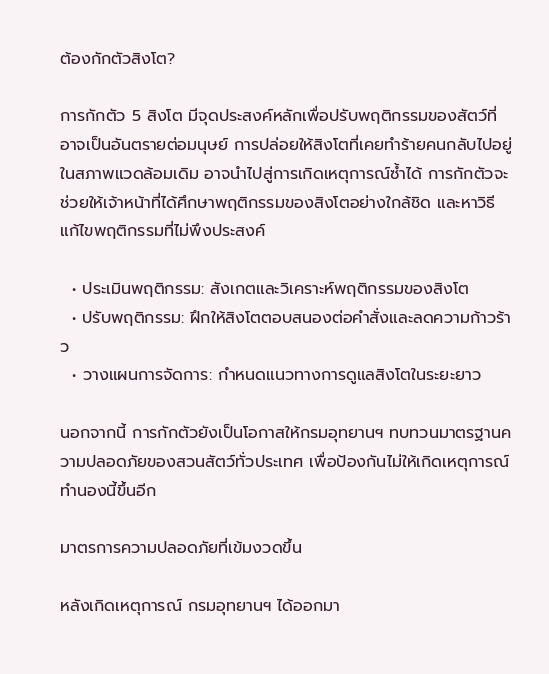ต้องกักตัวสิงโต?

การกักตัว 5 สิงโต มีจุดประสงค์หลักเพื่อปรับพฤติกรรมของสัตว์ที่อาจเป็นอันตรายต่อมนุษย์ การปล่อยให้สิงโตที่เคยทำร้ายคนกลับไปอยู่ในสภาพแวดล้อมเดิม อาจนำไปสู่การเกิดเหตุการณ์ซ้ำได้ การกักตัวจะช่วยให้เจ้าหน้าที่ได้ศึกษาพฤติกรรมของสิงโตอย่างใกล้ชิด และหาวิธีแก้ไขพฤติกรรมที่ไม่พึงประสงค์

  • ประเมินพฤติกรรม: สังเกตและวิเคราะห์พฤติกรรมของสิงโต
  • ปรับพฤติกรรม: ฝึกให้สิงโตตอบสนองต่อคำสั่งและลดความก้าวร้าว
  • วางแผนการจัดการ: กำหนดแนวทางการดูแลสิงโตในระยะยาว

นอกจากนี้ การกักตัวยังเป็นโอกาสให้กรมอุทยานฯ ทบทวนมาตรฐานความปลอดภัยของสวนสัตว์ทั่วประเทศ เพื่อป้องกันไม่ให้เกิดเหตุการณ์ทำนองนี้ขึ้นอีก

มาตรการความปลอดภัยที่เข้มงวดขึ้น

หลังเกิดเหตุการณ์ กรมอุทยานฯ ได้ออกมา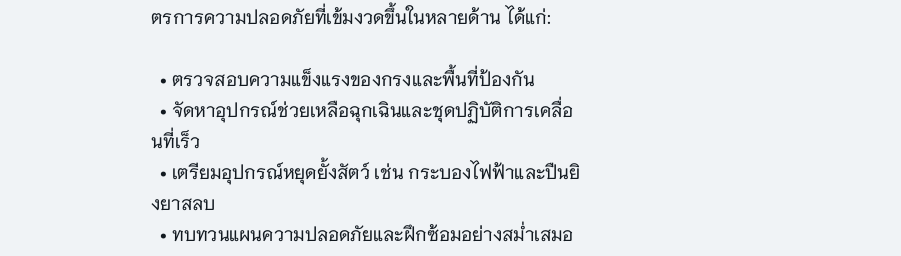ตรการความปลอดภัยที่เข้มงวดขึ้นในหลายด้าน ได้แก่:

  • ตรวจสอบความแข็งแรงของกรงและพื้นที่ป้องกัน
  • จัดหาอุปกรณ์ช่วยเหลือฉุกเฉินและชุดปฏิบัติการเคลื่อนที่เร็ว
  • เตรียมอุปกรณ์หยุดยั้งสัตว์ เช่น กระบองไฟฟ้าและปืนยิงยาสลบ
  • ทบทวนแผนความปลอดภัยและฝึกซ้อมอย่างสม่ำเสมอ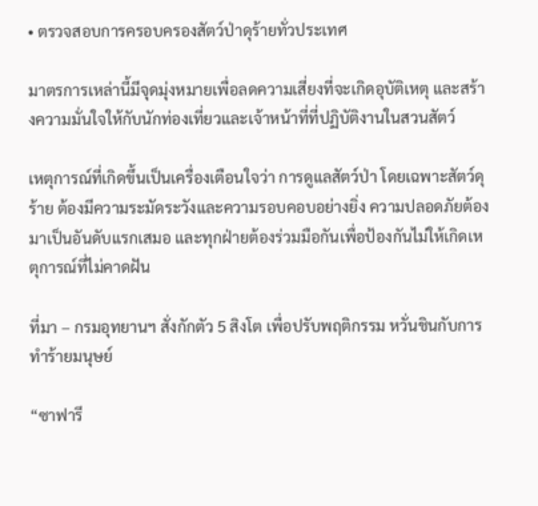• ตรวจสอบการครอบครองสัตว์ป่าดุร้ายทั่วประเทศ

มาตรการเหล่านี้มีจุดมุ่งหมายเพื่อลดความเสี่ยงที่จะเกิดอุบัติเหตุ และสร้างความมั่นใจให้กับนักท่องเที่ยวและเจ้าหน้าที่ที่ปฏิบัติงานในสวนสัตว์

เหตุการณ์ที่เกิดขึ้นเป็นเครื่องเตือนใจว่า การดูแลสัตว์ป่า โดยเฉพาะสัตว์ดุร้าย ต้องมีความระมัดระวังและความรอบคอบอย่างยิ่ง ความปลอดภัยต้องมาเป็นอันดับแรกเสมอ และทุกฝ่ายต้องร่วมมือกันเพื่อป้องกันไม่ให้เกิดเหตุการณ์ที่ไม่คาดฝัน

ที่มา – กรมอุทยานฯ สั่งกักตัว 5 สิงโต เพื่อปรับพฤติกรรม หวั่นชินกับการทำร้ายมนุษย์

“ซาฟารี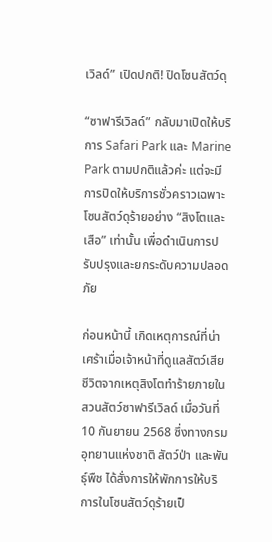เวิลด์” เปิดปกติ! ปิดโซนสัตว์ดุ

“ซาฟารีเวิลด์” กลับมาเปิดให้บริการ Safari Park และ Marine Park ตามปกติแล้วค่ะ แต่จะมีการปิดให้บริการชั่วคราวเฉพาะโซนสัตว์ดุร้ายอย่าง “สิงโตและเสือ” เท่านั้น เพื่อดำเนินการปรับปรุงและยกระดับความปลอดภัย

ก่อนหน้านี้ เกิดเหตุการณ์ที่น่าเศร้าเมื่อเจ้าหน้าที่ดูแลสัตว์เสียชีวิตจากเหตุสิงโตทำร้ายภายในสวนสัตว์ซาฟารีเวิลด์ เมื่อวันที่ 10 กันยายน 2568 ซึ่งทางกรมอุทยานแห่งชาติ สัตว์ป่า และพันธุ์พืช ได้สั่งการให้พักการให้บริการในโซนสัตว์ดุร้ายเป็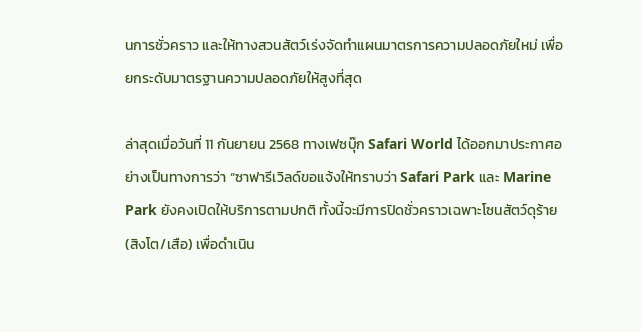นการชั่วคราว และให้ทางสวนสัตว์เร่งจัดทำแผนมาตรการความปลอดภัยใหม่ เพื่อยกระดับมาตรฐานความปลอดภัยให้สูงที่สุด

ล่าสุดเมื่อวันที่ 11 กันยายน 2568 ทางเฟซบุ๊ก Safari World ได้ออกมาประกาศอย่างเป็นทางการว่า “ซาฟารีเวิลด์ขอแจ้งให้ทราบว่า Safari Park และ Marine Park ยังคงเปิดให้บริการตามปกติ ทั้งนี้จะมีการปิดชั่วคราวเฉพาะโซนสัตว์ดุร้าย (สิงโต/เสือ) เพื่อดำเนิน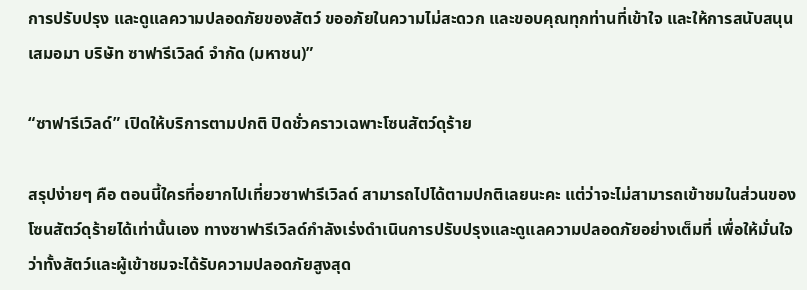การปรับปรุง และดูแลความปลอดภัยของสัตว์ ขออภัยในความไม่สะดวก และขอบคุณทุกท่านที่เข้าใจ และให้การสนับสนุนเสมอมา บริษัท ซาฟารีเวิลด์ จำกัด (มหาชน)”

“ซาฟารีเวิลด์” เปิดให้บริการตามปกติ ปิดชั่วคราวเฉพาะโซนสัตว์ดุร้าย

สรุปง่ายๆ คือ ตอนนี้ใครที่อยากไปเที่ยวซาฟารีเวิลด์ สามารถไปได้ตามปกติเลยนะคะ แต่ว่าจะไม่สามารถเข้าชมในส่วนของโซนสัตว์ดุร้ายได้เท่านั้นเอง ทางซาฟารีเวิลด์กำลังเร่งดำเนินการปรับปรุงและดูแลความปลอดภัยอย่างเต็มที่ เพื่อให้มั่นใจว่าทั้งสัตว์และผู้เข้าชมจะได้รับความปลอดภัยสูงสุด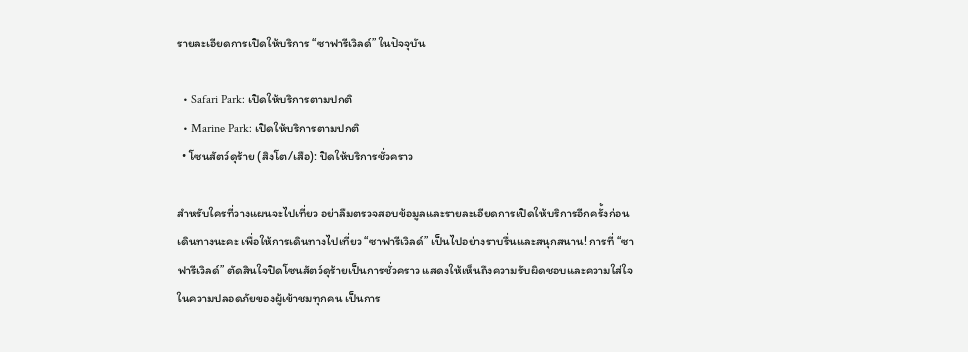รายละเอียดการเปิดให้บริการ “ซาฟารีเวิลด์” ในปัจจุบัน

  • Safari Park: เปิดให้บริการตามปกติ
  • Marine Park: เปิดให้บริการตามปกติ
  • โซนสัตว์ดุร้าย (สิงโต/เสือ): ปิดให้บริการชั่วคราว

สำหรับใครที่วางแผนจะไปเที่ยว อย่าลืมตรวจสอบข้อมูลและรายละเอียดการเปิดให้บริการอีกครั้งก่อนเดินทางนะคะ เพื่อให้การเดินทางไปเที่ยว “ซาฟารีเวิลด์” เป็นไปอย่างราบรื่นและสนุกสนาน! การที่ “ซาฟารีเวิลด์” ตัดสินใจปิดโซนสัตว์ดุร้ายเป็นการชั่วคราว แสดงให้เห็นถึงความรับผิดชอบและความใส่ใจในความปลอดภัยของผู้เข้าชมทุกคน เป็นการ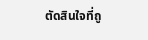ตัดสินใจที่ถู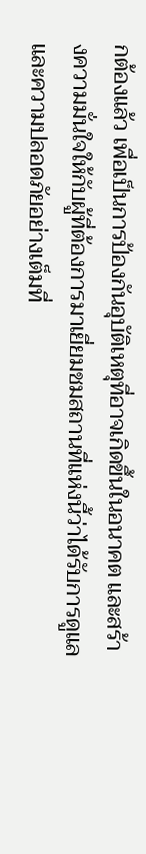กต้องแล้ว เพื่อเป็นการป้องกันอุบัติเหตุที่อาจเกิดขึ้นในอนาคต และสร้างความมั่นใจให้กับผู้ที่ต้องการมาเยี่ยมชมสถานที่แห่งนี้ว่าได้รับการดูแลและความปลอดภัยอย่างเต็มที่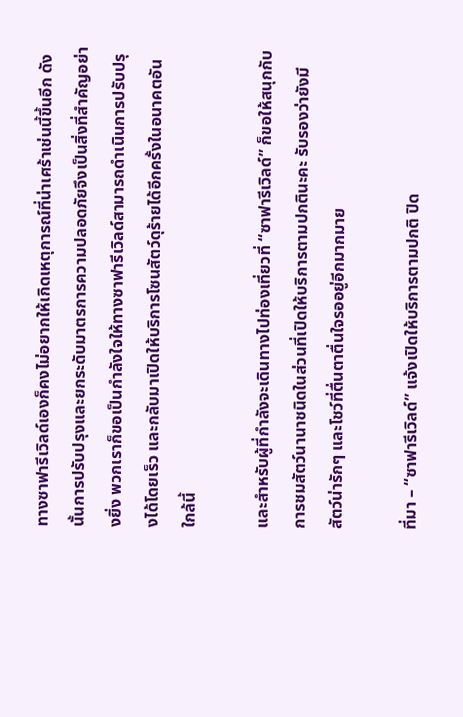ทางซาฟารีเวิลด์เองก็คงไม่อยากให้เกิดเหตุการณ์ที่น่าเศร้าเช่นนี้ขึ้นอีก ดังนั้นการปรับปรุงและยกระดับมาตรการความปลอดภัยจึงเป็นสิ่งที่สำคัญอย่างยิ่ง พวกเราก็ขอเป็นกำลังใจให้ทางซาฟารีเวิลด์สามารถดำเนินการปรับปรุงได้โดยเร็ว และกลับมาเปิดให้บริการโซนสัตว์ดุร้ายได้อีกครั้งในอนาคตอันใกล้นี้

และสำหรับผู้ที่กำลังจะเดินทางไปท่องเที่ยวที่ “ซาฟารีเวิลด์” ก็ขอให้สนุกกับการชมสัตว์นานาชนิดในส่วนที่เปิดให้บริการตามปกตินะคะ รับรองว่ายังมีสัตว์น่ารักๆ และโชว์ที่ตื่นตาตื่นใจรออยู่อีกมากมาย

ที่มา – “ซาฟารีเวิลด์” แจ้งเปิดให้บริการตามปกติ ปิด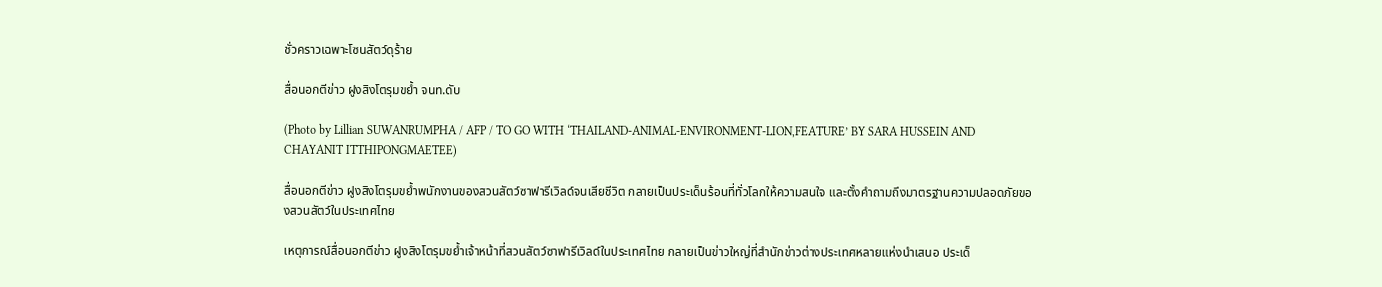ชั่วคราวเฉพาะโซนสัตว์ดุร้าย

สื่อนอกตีข่าว ฝูงสิงโตรุมขย้ำ จนท.ดับ

(Photo by Lillian SUWANRUMPHA / AFP / TO GO WITH ‘THAILAND-ANIMAL-ENVIRONMENT-LION,FEATURE’ BY SARA HUSSEIN AND CHAYANIT ITTHIPONGMAETEE)

สื่อนอกตีข่าว ฝูงสิงโตรุมขย้ำพนักงานของสวนสัตว์ซาฟารีเวิลด์จนเสียชีวิต กลายเป็นประเด็นร้อนที่ทั่วโลกให้ความสนใจ และตั้งคำถามถึงมาตรฐานความปลอดภัยของสวนสัตว์ในประเทศไทย

เหตุการณ์สื่อนอกตีข่าว ฝูงสิงโตรุมขย้ำเจ้าหน้าที่สวนสัตว์ซาฟารีเวิลด์ในประเทศไทย กลายเป็นข่าวใหญ่ที่สำนักข่าวต่างประเทศหลายแห่งนำเสนอ ประเด็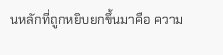นหลักที่ถูกหยิบยกขึ้นมาคือ ความ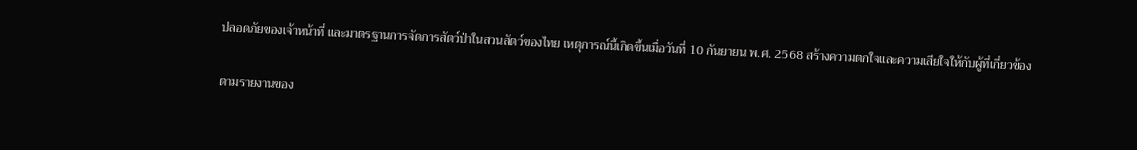ปลอดภัยของเจ้าหน้าที่ และมาตรฐานการจัดการสัตว์ป่าในสวนสัตว์ของไทย เหตุการณ์นี้เกิดขึ้นเมื่อวันที่ 10 กันยายน พ.ศ. 2568 สร้างความตกใจและความเสียใจให้กับผู้ที่เกี่ยวข้อง

ตามรายงานของ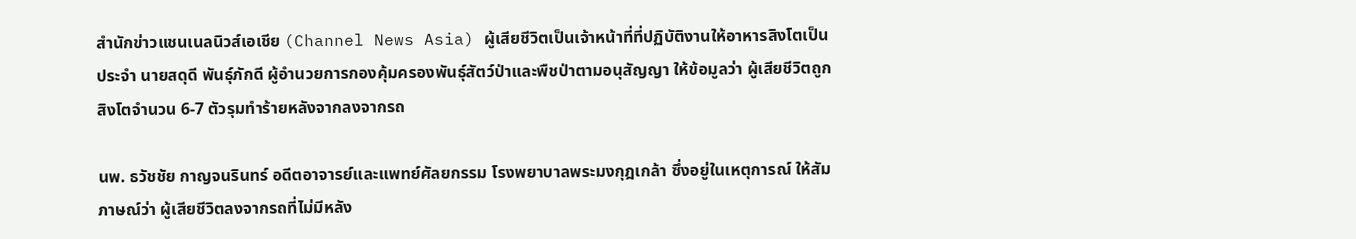สำนักข่าวแชนเนลนิวส์เอเชีย (Channel News Asia) ผู้เสียชีวิตเป็นเจ้าหน้าที่ที่ปฏิบัติงานให้อาหารสิงโตเป็นประจำ นายสดุดี พันธุ์ภักดี ผู้อำนวยการกองคุ้มครองพันธุ์สัตว์ป่าและพืชป่าตามอนุสัญญา ให้ข้อมูลว่า ผู้เสียชีวิตถูกสิงโตจำนวน 6-7 ตัวรุมทำร้ายหลังจากลงจากรถ

นพ. ธวัชชัย กาญจนรินทร์ อดีตอาจารย์และแพทย์ศัลยกรรม โรงพยาบาลพระมงกุฎเกล้า ซึ่งอยู่ในเหตุการณ์ ให้สัมภาษณ์ว่า ผู้เสียชีวิตลงจากรถที่ไม่มีหลัง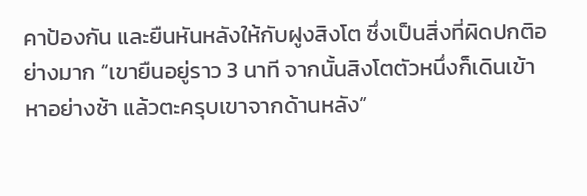คาป้องกัน และยืนหันหลังให้กับฝูงสิงโต ซึ่งเป็นสิ่งที่ผิดปกติอย่างมาก “เขายืนอยู่ราว 3 นาที จากนั้นสิงโตตัวหนึ่งก็เดินเข้าหาอย่างช้า แล้วตะครุบเขาจากด้านหลัง”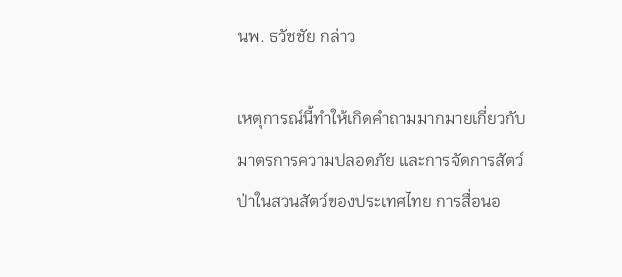นพ. ธวัชชัย กล่าว

เหตุการณ์นี้ทำให้เกิดคำถามมากมายเกี่ยวกับมาตรการความปลอดภัย และการจัดการสัตว์ป่าในสวนสัตว์ของประเทศไทย การสื่อนอ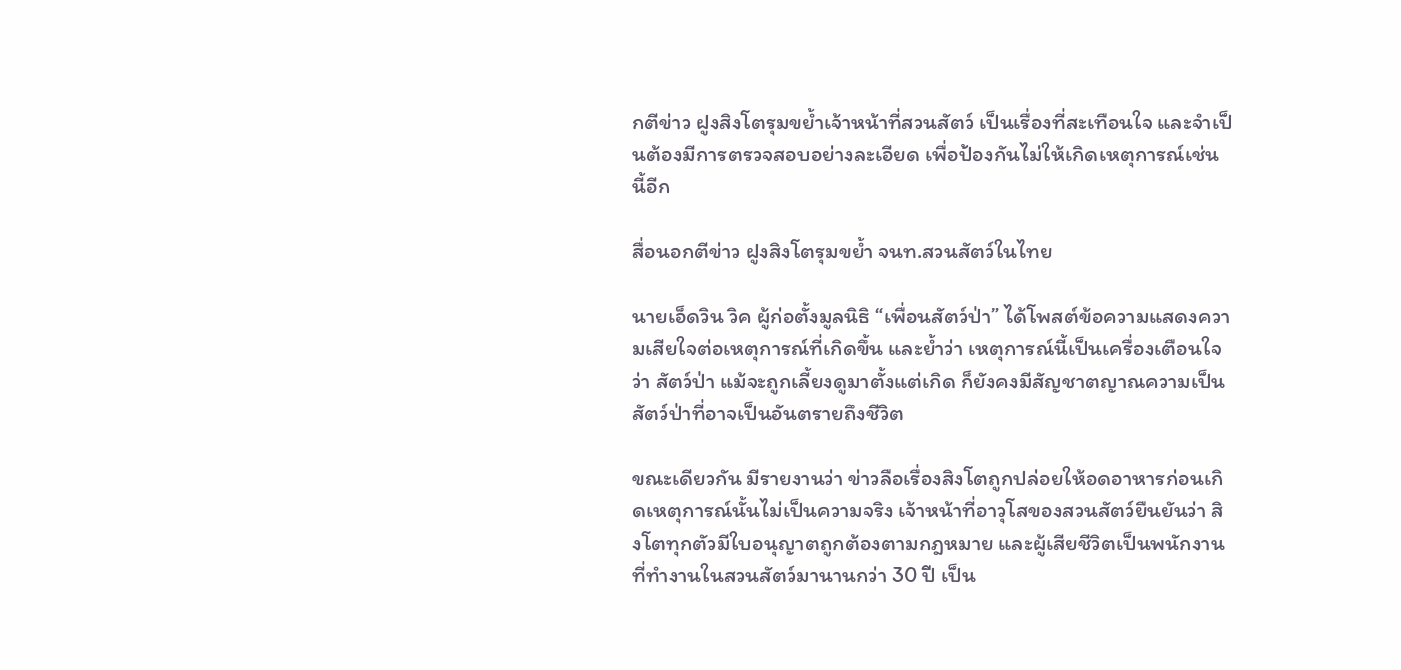กตีข่าว ฝูงสิงโตรุมขย้ำเจ้าหน้าที่สวนสัตว์ เป็นเรื่องที่สะเทือนใจ และจำเป็นต้องมีการตรวจสอบอย่างละเอียด เพื่อป้องกันไม่ให้เกิดเหตุการณ์เช่นนี้อีก

สื่อนอกตีข่าว ฝูงสิงโตรุมขย้ำ จนท.สวนสัตว์ในไทย

นายเอ็ดวิน วิค ผู้ก่อตั้งมูลนิธิ “เพื่อนสัตว์ป่า” ได้โพสต์ข้อความแสดงความเสียใจต่อเหตุการณ์ที่เกิดขึ้น และย้ำว่า เหตุการณ์นี้เป็นเครื่องเตือนใจว่า สัตว์ป่า แม้จะถูกเลี้ยงดูมาตั้งแต่เกิด ก็ยังคงมีสัญชาตญาณความเป็นสัตว์ป่าที่อาจเป็นอันตรายถึงชีวิต

ขณะเดียวกัน มีรายงานว่า ข่าวลือเรื่องสิงโตถูกปล่อยให้อดอาหารก่อนเกิดเหตุการณ์นั้นไม่เป็นความจริง เจ้าหน้าที่อาวุโสของสวนสัตว์ยืนยันว่า สิงโตทุกตัวมีใบอนุญาตถูกต้องตามกฎหมาย และผู้เสียชีวิตเป็นพนักงานที่ทำงานในสวนสัตว์มานานกว่า 30 ปี เป็น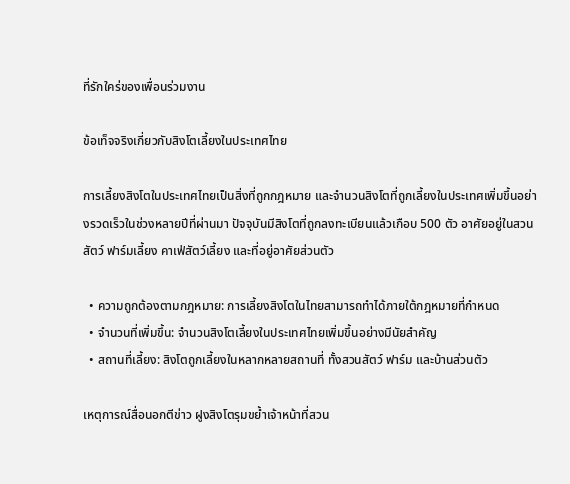ที่รักใคร่ของเพื่อนร่วมงาน

ข้อเท็จจริงเกี่ยวกับสิงโตเลี้ยงในประเทศไทย

การเลี้ยงสิงโตในประเทศไทยเป็นสิ่งที่ถูกกฎหมาย และจำนวนสิงโตที่ถูกเลี้ยงในประเทศเพิ่มขึ้นอย่างรวดเร็วในช่วงหลายปีที่ผ่านมา ปัจจุบันมีสิงโตที่ถูกลงทะเบียนแล้วเกือบ 500 ตัว อาศัยอยู่ในสวนสัตว์ ฟาร์มเลี้ยง คาเฟ่สัตว์เลี้ยง และที่อยู่อาศัยส่วนตัว

  • ความถูกต้องตามกฎหมาย: การเลี้ยงสิงโตในไทยสามารถทำได้ภายใต้กฎหมายที่กำหนด
  • จำนวนที่เพิ่มขึ้น: จำนวนสิงโตเลี้ยงในประเทศไทยเพิ่มขึ้นอย่างมีนัยสำคัญ
  • สถานที่เลี้ยง: สิงโตถูกเลี้ยงในหลากหลายสถานที่ ทั้งสวนสัตว์ ฟาร์ม และบ้านส่วนตัว

เหตุการณ์สื่อนอกตีข่าว ฝูงสิงโตรุมขย้ำเจ้าหน้าที่สวน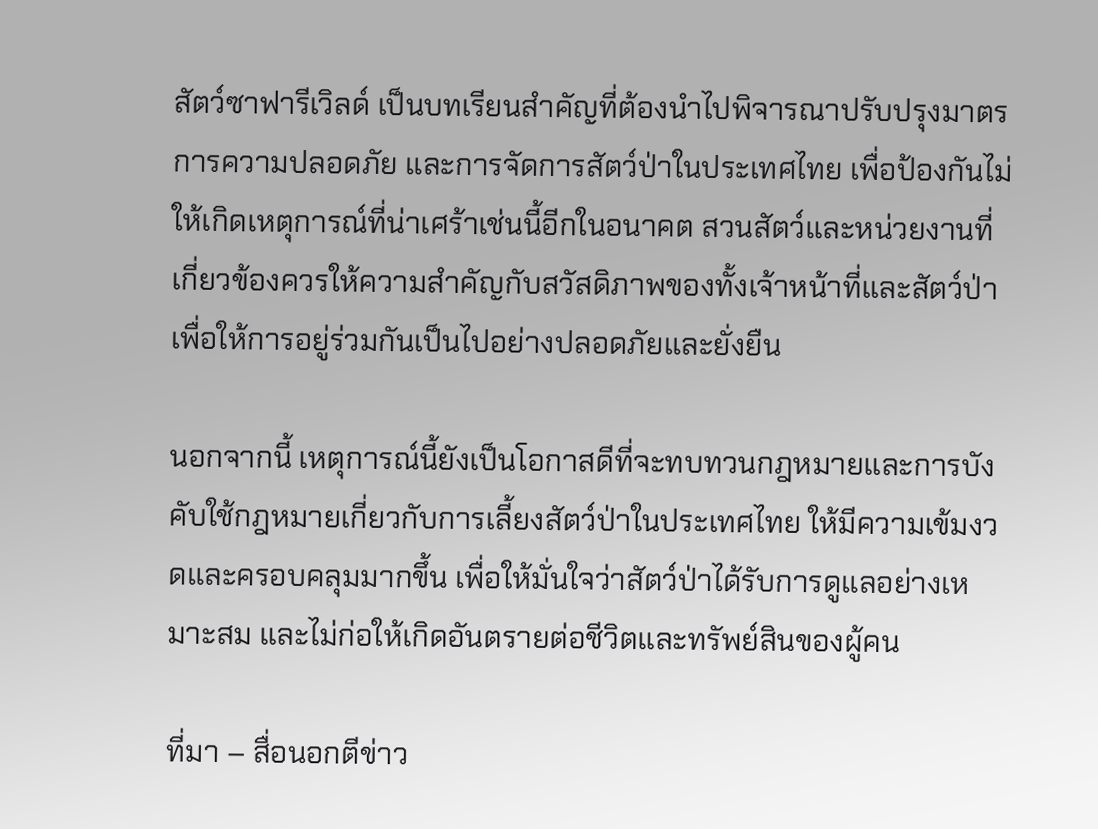สัตว์ซาฟารีเวิลด์ เป็นบทเรียนสำคัญที่ต้องนำไปพิจารณาปรับปรุงมาตรการความปลอดภัย และการจัดการสัตว์ป่าในประเทศไทย เพื่อป้องกันไม่ให้เกิดเหตุการณ์ที่น่าเศร้าเช่นนี้อีกในอนาคต สวนสัตว์และหน่วยงานที่เกี่ยวข้องควรให้ความสำคัญกับสวัสดิภาพของทั้งเจ้าหน้าที่และสัตว์ป่า เพื่อให้การอยู่ร่วมกันเป็นไปอย่างปลอดภัยและยั่งยืน

นอกจากนี้ เหตุการณ์นี้ยังเป็นโอกาสดีที่จะทบทวนกฎหมายและการบังคับใช้กฎหมายเกี่ยวกับการเลี้ยงสัตว์ป่าในประเทศไทย ให้มีความเข้มงวดและครอบคลุมมากขึ้น เพื่อให้มั่นใจว่าสัตว์ป่าได้รับการดูแลอย่างเหมาะสม และไม่ก่อให้เกิดอันตรายต่อชีวิตและทรัพย์สินของผู้คน

ที่มา – สื่อนอกตีข่าว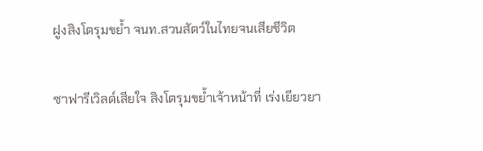ฝูงสิงโตรุมขย้ำ จนท.สวนสัตว์ในไทยจนเสียชีวิต

ซาฟารีเวิลด์เสียใจ สิงโตรุมขย้ำเจ้าหน้าที่ เร่งเยียวยา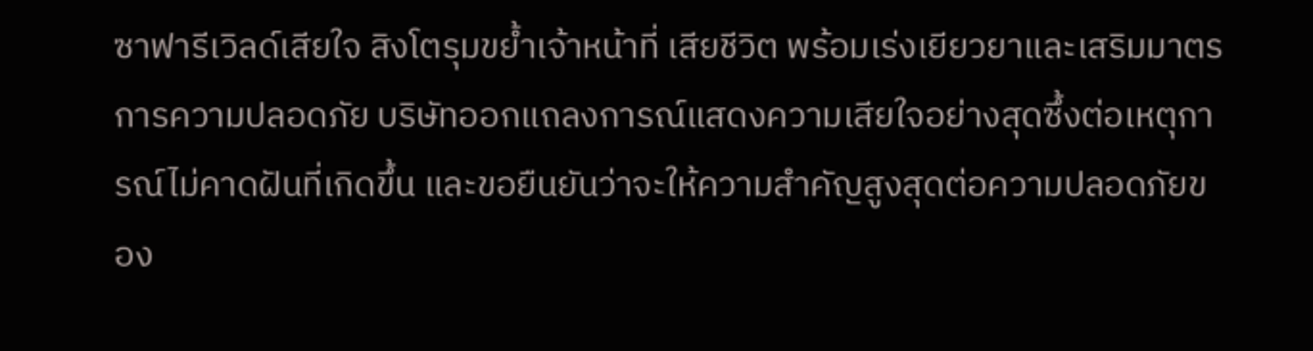ซาฟารีเวิลด์เสียใจ สิงโตรุมขย้ำเจ้าหน้าที่ เสียชีวิต พร้อมเร่งเยียวยาและเสริมมาตรการความปลอดภัย บริษัทออกแถลงการณ์แสดงความเสียใจอย่างสุดซึ้งต่อเหตุการณ์ไม่คาดฝันที่เกิดขึ้น และขอยืนยันว่าจะให้ความสำคัญสูงสุดต่อความปลอดภัยของ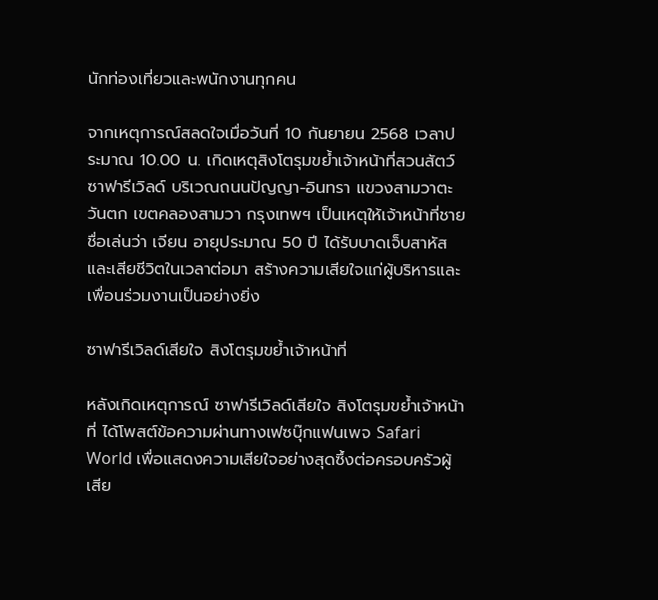นักท่องเที่ยวและพนักงานทุกคน

จากเหตุการณ์สลดใจเมื่อวันที่ 10 กันยายน 2568 เวลาประมาณ 10.00 น. เกิดเหตุสิงโตรุมขย้ำเจ้าหน้าที่สวนสัตว์ซาฟารีเวิลด์ บริเวณถนนปัญญา-อินทรา แขวงสามวาตะวันตก เขตคลองสามวา กรุงเทพฯ เป็นเหตุให้เจ้าหน้าที่ชายชื่อเล่นว่า เจียน อายุประมาณ 50 ปี ได้รับบาดเจ็บสาหัสและเสียชีวิตในเวลาต่อมา สร้างความเสียใจแก่ผู้บริหารและเพื่อนร่วมงานเป็นอย่างยิ่ง

ซาฟารีเวิลด์เสียใจ สิงโตรุมขย้ำเจ้าหน้าที่

หลังเกิดเหตุการณ์ ซาฟารีเวิลด์เสียใจ สิงโตรุมขย้ำเจ้าหน้าที่ ได้โพสต์ข้อความผ่านทางเฟซบุ๊กแฟนเพจ Safari World เพื่อแสดงความเสียใจอย่างสุดซึ้งต่อครอบครัวผู้เสีย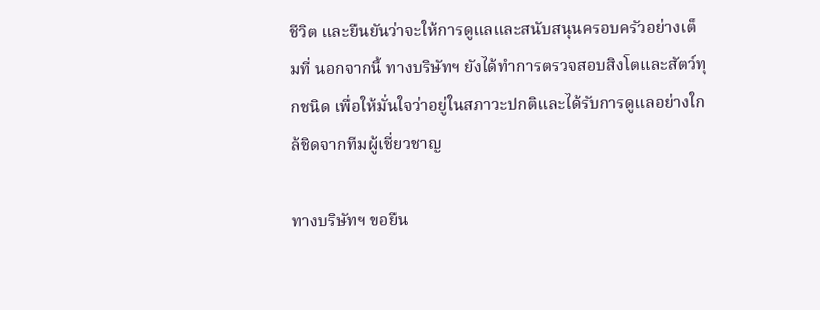ชีวิต และยืนยันว่าจะให้การดูแลและสนับสนุนครอบครัวอย่างเต็มที่ นอกจากนี้ ทางบริษัทฯ ยังได้ทำการตรวจสอบสิงโตและสัตว์ทุกชนิด เพื่อให้มั่นใจว่าอยู่ในสภาวะปกติและได้รับการดูแลอย่างใกล้ชิดจากทีมผู้เชี่ยวชาญ

ทางบริษัทฯ ขอยืน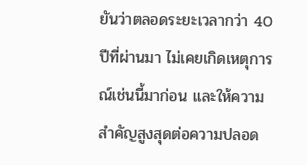ยันว่าตลอดระยะเวลากว่า 40 ปีที่ผ่านมา ไม่เคยเกิดเหตุการณ์เช่นนี้มาก่อน และให้ความสำคัญสูงสุดต่อความปลอด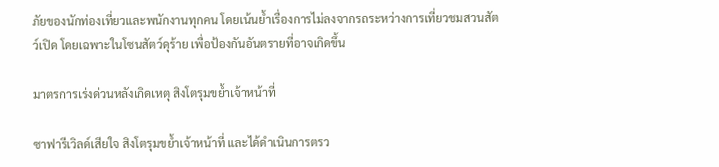ภัยของนักท่องเที่ยวและพนักงานทุกคน โดยเน้นย้ำเรื่องการไม่ลงจากรถระหว่างการเที่ยวชมสวนสัตว์เปิด โดยเฉพาะในโซนสัตว์ดุร้าย เพื่อป้องกันอันตรายที่อาจเกิดขึ้น

มาตรการเร่งด่วนหลังเกิดเหตุ สิงโตรุมขย้ำเจ้าหน้าที่

ซาฟารีเวิลด์เสียใจ สิงโตรุมขย้ำเจ้าหน้าที่ และได้ดำเนินการตรว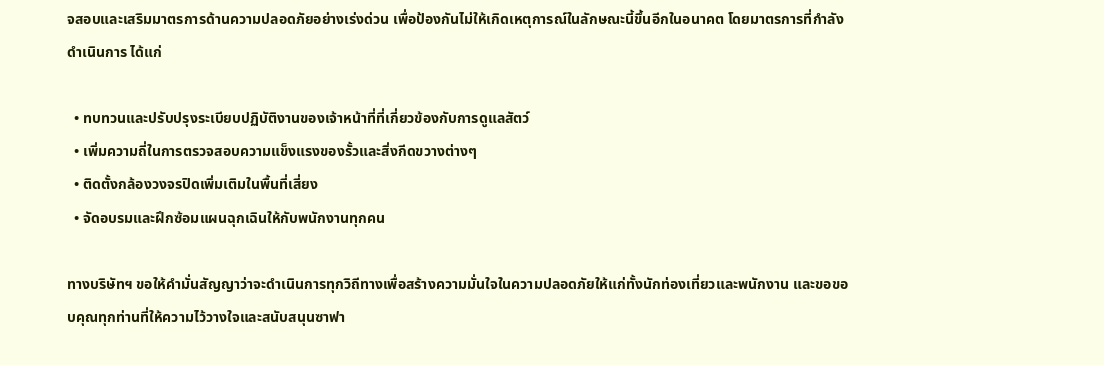จสอบและเสริมมาตรการด้านความปลอดภัยอย่างเร่งด่วน เพื่อป้องกันไม่ให้เกิดเหตุการณ์ในลักษณะนี้ขึ้นอีกในอนาคต โดยมาตรการที่กำลังดำเนินการ ได้แก่

  • ทบทวนและปรับปรุงระเบียบปฏิบัติงานของเจ้าหน้าที่ที่เกี่ยวข้องกับการดูแลสัตว์
  • เพิ่มความถี่ในการตรวจสอบความแข็งแรงของรั้วและสิ่งกีดขวางต่างๆ
  • ติดตั้งกล้องวงจรปิดเพิ่มเติมในพื้นที่เสี่ยง
  • จัดอบรมและฝึกซ้อมแผนฉุกเฉินให้กับพนักงานทุกคน

ทางบริษัทฯ ขอให้คำมั่นสัญญาว่าจะดำเนินการทุกวิถีทางเพื่อสร้างความมั่นใจในความปลอดภัยให้แก่ทั้งนักท่องเที่ยวและพนักงาน และขอขอบคุณทุกท่านที่ให้ความไว้วางใจและสนับสนุนซาฟา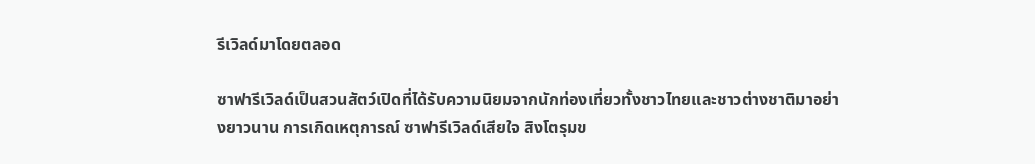รีเวิลด์มาโดยตลอด

ซาฟารีเวิลด์เป็นสวนสัตว์เปิดที่ได้รับความนิยมจากนักท่องเที่ยวทั้งชาวไทยและชาวต่างชาติมาอย่างยาวนาน การเกิดเหตุการณ์ ซาฟารีเวิลด์เสียใจ สิงโตรุมข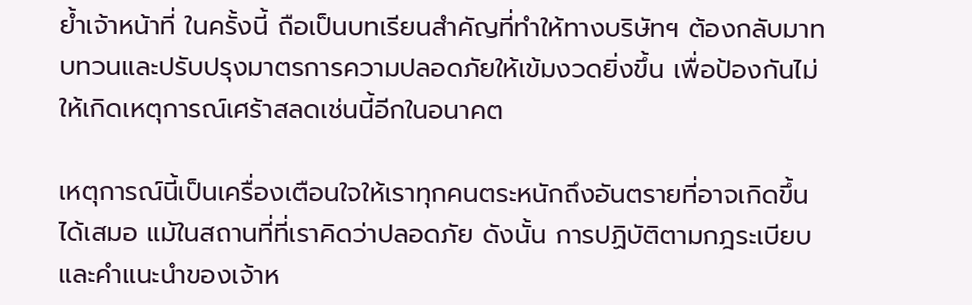ย้ำเจ้าหน้าที่ ในครั้งนี้ ถือเป็นบทเรียนสำคัญที่ทำให้ทางบริษัทฯ ต้องกลับมาทบทวนและปรับปรุงมาตรการความปลอดภัยให้เข้มงวดยิ่งขึ้น เพื่อป้องกันไม่ให้เกิดเหตุการณ์เศร้าสลดเช่นนี้อีกในอนาคต

เหตุการณ์นี้เป็นเครื่องเตือนใจให้เราทุกคนตระหนักถึงอันตรายที่อาจเกิดขึ้นได้เสมอ แม้ในสถานที่ที่เราคิดว่าปลอดภัย ดังนั้น การปฏิบัติตามกฎระเบียบและคำแนะนำของเจ้าห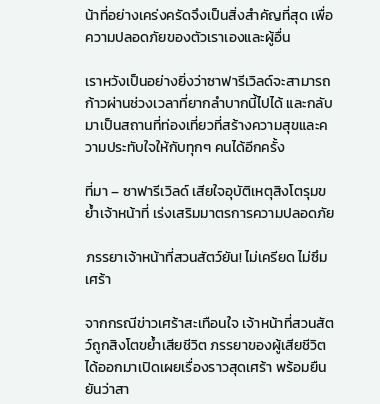น้าที่อย่างเคร่งครัดจึงเป็นสิ่งสำคัญที่สุด เพื่อความปลอดภัยของตัวเราเองและผู้อื่น

เราหวังเป็นอย่างยิ่งว่าซาฟารีเวิลด์จะสามารถก้าวผ่านช่วงเวลาที่ยากลำบากนี้ไปได้ และกลับมาเป็นสถานที่ท่องเที่ยวที่สร้างความสุขและความประทับใจให้กับทุกๆ คนได้อีกครั้ง

ที่มา – ซาฟารีเวิลด์ เสียใจอุบัติเหตุสิงโตรุมขย้ำเจ้าหน้าที่ เร่งเสริมมาตรการความปลอดภัย

ภรรยาเจ้าหน้าที่สวนสัตว์ยัน! ไม่เครียด ไม่ซึมเศร้า

จากกรณีข่าวเศร้าสะเทือนใจ เจ้าหน้าที่สวนสัตว์ถูกสิงโตขย้ำเสียชีวิต ภรรยาของผู้เสียชีวิตได้ออกมาเปิดเผยเรื่องราวสุดเศร้า พร้อมยืนยันว่าสา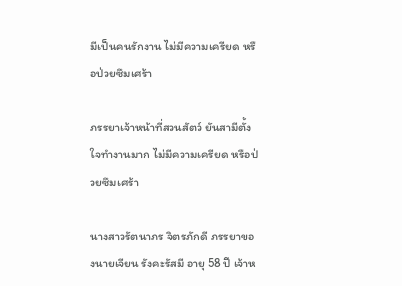มีเป็นคนรักงาน ไม่มีความเครียด หรือป่วยซึมเศร้า

ภรรยาเจ้าหน้าที่สวนสัตว์ ยันสามีตั้งใจทำงานมาก ไม่มีความเครียด หรือป่วยซึมเศร้า

นางสาวรัตนาภร จิตรภักดี ภรรยาของนายเจียน รังคะรัสมี อายุ 58 ปี เจ้าห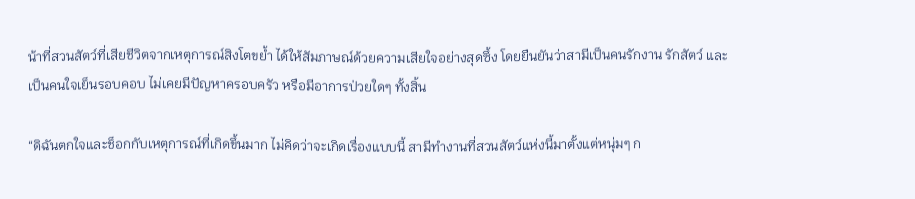น้าที่สวนสัตว์ที่เสียชีวิตจากเหตุการณ์สิงโตขย้ำ ได้ให้สัมภาษณ์ด้วยความเสียใจอย่างสุดซึ้ง โดยยืนยันว่าสามีเป็นคนรักงาน รักสัตว์ และเป็นคนใจเย็นรอบคอบ ไม่เคยมีปัญหาครอบครัว หรือมีอาการป่วยใดๆ ทั้งสิ้น

“ดิฉันตกใจและช็อกกับเหตุการณ์ที่เกิดขึ้นมาก ไม่คิดว่าจะเกิดเรื่องแบบนี้ สามีทำงานที่สวนสัตว์แห่งนี้มาตั้งแต่หนุ่มๆ ก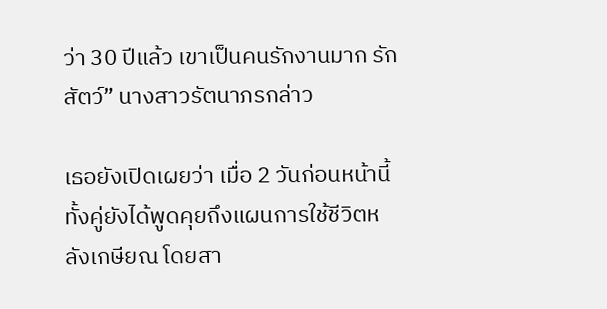ว่า 30 ปีแล้ว เขาเป็นคนรักงานมาก รักสัตว์” นางสาวรัตนาภรกล่าว

เธอยังเปิดเผยว่า เมื่อ 2 วันก่อนหน้านี้ ทั้งคู่ยังได้พูดคุยถึงแผนการใช้ชีวิตหลังเกษียณ โดยสา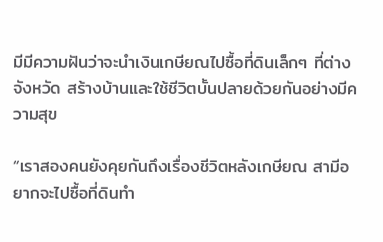มีมีความฝันว่าจะนำเงินเกษียณไปซื้อที่ดินเล็กๆ ที่ต่างจังหวัด สร้างบ้านและใช้ชีวิตบั้นปลายด้วยกันอย่างมีความสุข

“เราสองคนยังคุยกันถึงเรื่องชีวิตหลังเกษียณ สามีอยากจะไปซื้อที่ดินทำ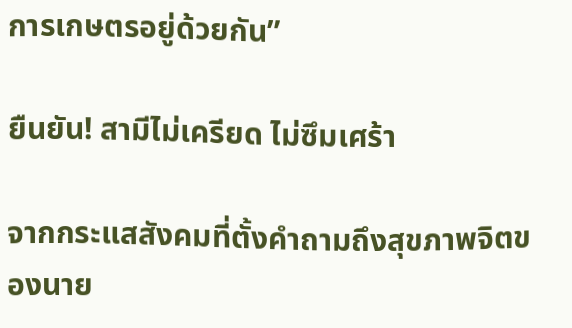การเกษตรอยู่ด้วยกัน”

ยืนยัน! สามีไม่เครียด ไม่ซึมเศร้า

จากกระแสสังคมที่ตั้งคำถามถึงสุขภาพจิตของนาย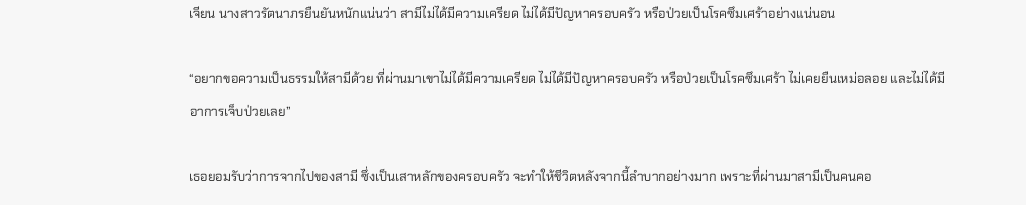เจียน นางสาวรัตนาภรยืนยันหนักแน่นว่า สามีไม่ได้มีความเครียด ไม่ได้มีปัญหาครอบครัว หรือป่วยเป็นโรคซึมเศร้าอย่างแน่นอน

“อยากขอความเป็นธรรมให้สามีด้วย ที่ผ่านมาเขาไม่ได้มีความเครียด ไม่ได้มีปัญหาครอบครัว หรือป่วยเป็นโรคซึมเศร้า ไม่เคยยืนเหม่อลอย และไม่ได้มีอาการเจ็บป่วยเลย”

เธอยอมรับว่าการจากไปของสามี ซึ่งเป็นเสาหลักของครอบครัว จะทำให้ชีวิตหลังจากนี้ลำบากอย่างมาก เพราะที่ผ่านมาสามีเป็นคนคอ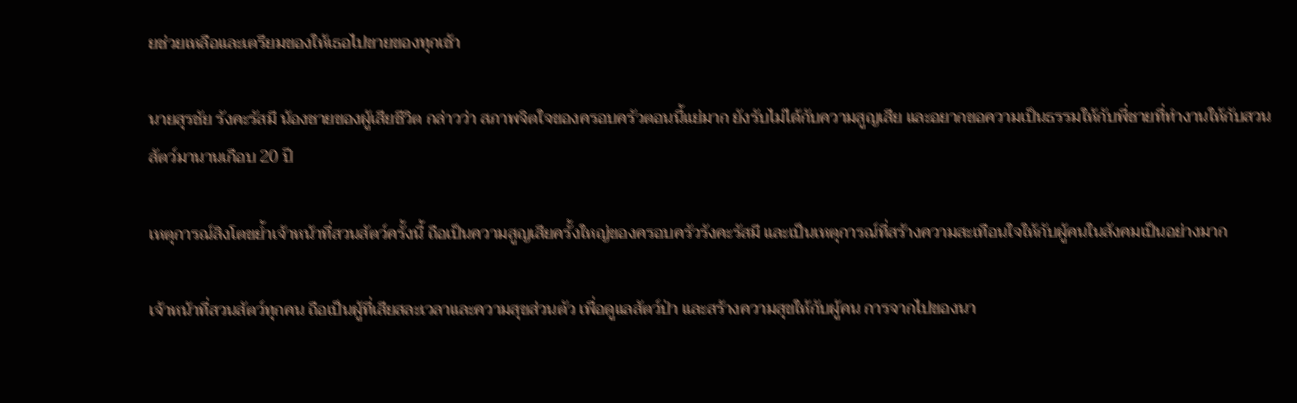ยช่วยเหลือและเตรียมของให้เธอไปขายของทุกเช้า

นายสุรชัย รังคะรัสมี น้องชายของผู้เสียชีวิต กล่าวว่า สภาพจิตใจของครอบครัวตอนนี้แย่มาก ยังรับไม่ได้กับความสูญเสีย และอยากขอความเป็นธรรมให้กับพี่ชายที่ทำงานให้กับสวนสัตว์มานานเกือบ 20 ปี

เหตุการณ์สิงโตขย้ำเจ้าหน้าที่สวนสัตว์ครั้งนี้ ถือเป็นความสูญเสียครั้งใหญ่ของครอบครัวรังคะรัสมี และเป็นเหตุการณ์ที่สร้างความสะเทือนใจให้กับผู้คนในสังคมเป็นอย่างมาก

เจ้าหน้าที่สวนสัตว์ทุกคน ถือเป็นผู้ที่เสียสละเวลาและความสุขส่วนตัว เพื่อดูแลสัตว์ป่า และสร้างความสุขให้กับผู้คน การจากไปของนา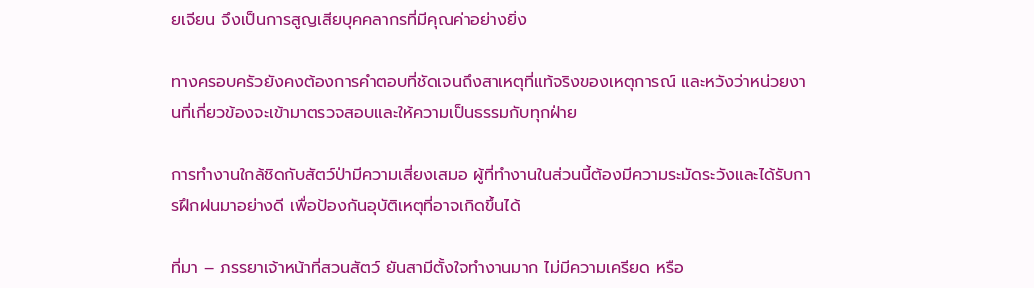ยเจียน จึงเป็นการสูญเสียบุคคลากรที่มีคุณค่าอย่างยิ่ง

ทางครอบครัวยังคงต้องการคำตอบที่ชัดเจนถึงสาเหตุที่แท้จริงของเหตุการณ์ และหวังว่าหน่วยงานที่เกี่ยวข้องจะเข้ามาตรวจสอบและให้ความเป็นธรรมกับทุกฝ่าย

การทำงานใกล้ชิดกับสัตว์ป่ามีความเสี่ยงเสมอ ผู้ที่ทำงานในส่วนนี้ต้องมีความระมัดระวังและได้รับการฝึกฝนมาอย่างดี เพื่อป้องกันอุบัติเหตุที่อาจเกิดขึ้นได้

ที่มา – ภรรยาเจ้าหน้าที่สวนสัตว์ ยันสามีตั้งใจทำงานมาก ไม่มีความเครียด หรือ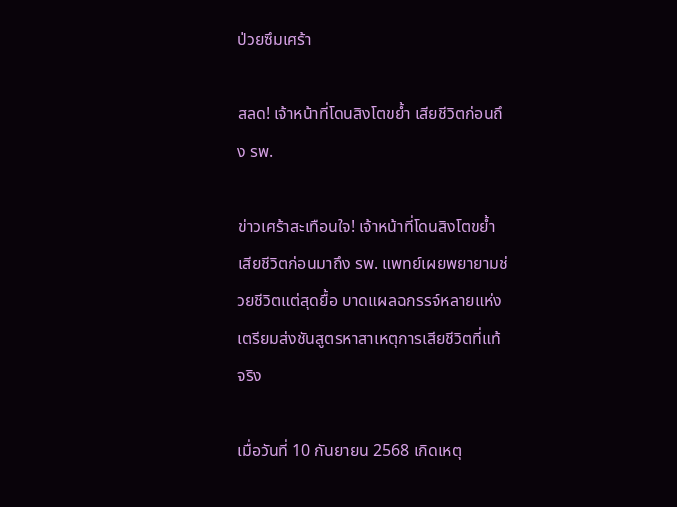ป่วยซึมเศร้า

สลด! เจ้าหน้าที่โดนสิงโตขย้ำ เสียชีวิตก่อนถึง รพ.

ข่าวเศร้าสะเทือนใจ! เจ้าหน้าที่โดนสิงโตขย้ำ เสียชีวิตก่อนมาถึง รพ. แพทย์เผยพยายามช่วยชีวิตแต่สุดยื้อ บาดแผลฉกรรจ์หลายแห่ง เตรียมส่งชันสูตรหาสาเหตุการเสียชีวิตที่แท้จริง

เมื่อวันที่ 10 กันยายน 2568 เกิดเหตุ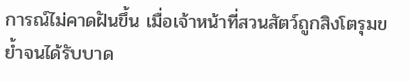การณ์ไม่คาดฝันขึ้น เมื่อเจ้าหน้าที่สวนสัตว์ถูกสิงโตรุมขย้ำจนได้รับบาด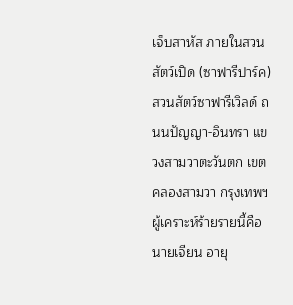เจ็บสาหัส ภายในสวนสัตว์เปิด (ซาฟารีปาร์ค) สวนสัตว์ซาฟารีเวิลด์ ถนนปัญญา-อินทรา แขวงสามวาตะวันตก เขตคลองสามวา กรุงเทพฯ ผู้เคราะห์ร้ายรายนี้คือ นายเจียน อายุ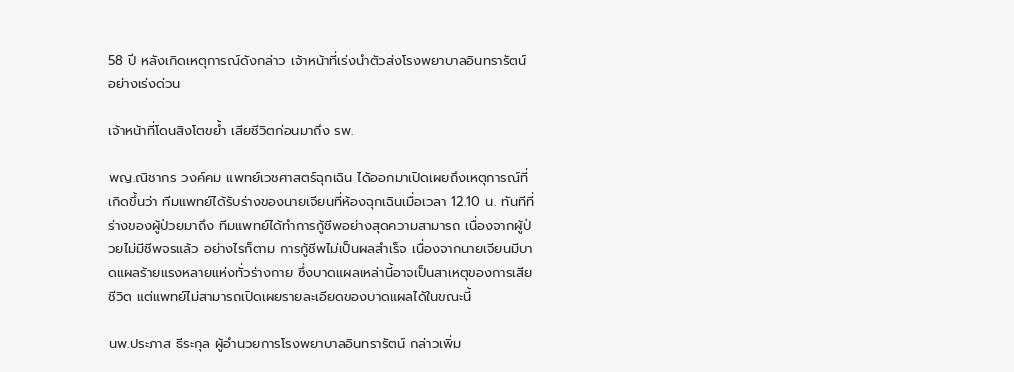58 ปี หลังเกิดเหตุการณ์ดังกล่าว เจ้าหน้าที่เร่งนำตัวส่งโรงพยาบาลอินทรารัตน์อย่างเร่งด่วน

เจ้าหน้าที่โดนสิงโตขย้ำ เสียชีวิตก่อนมาถึง รพ.

พญ.ณิชากร วงค์คม แพทย์เวชศาสตร์ฉุกเฉิน ได้ออกมาเปิดเผยถึงเหตุการณ์ที่เกิดขึ้นว่า ทีมแพทย์ได้รับร่างของนายเจียนที่ห้องฉุกเฉินเมื่อเวลา 12.10 น. ทันทีที่ร่างของผู้ป่วยมาถึง ทีมแพทย์ได้ทำการกู้ชีพอย่างสุดความสามารถ เนื่องจากผู้ป่วยไม่มีชีพจรแล้ว อย่างไรก็ตาม การกู้ชีพไม่เป็นผลสำเร็จ เนื่องจากนายเจียนมีบาดแผลร้ายแรงหลายแห่งทั่วร่างกาย ซึ่งบาดแผลเหล่านี้อาจเป็นสาเหตุของการเสียชีวิต แต่แพทย์ไม่สามารถเปิดเผยรายละเอียดของบาดแผลได้ในขณะนี้

นพ.ประภาส ธีระกุล ผู้อำนวยการโรงพยาบาลอินทรารัตน์ กล่าวเพิ่ม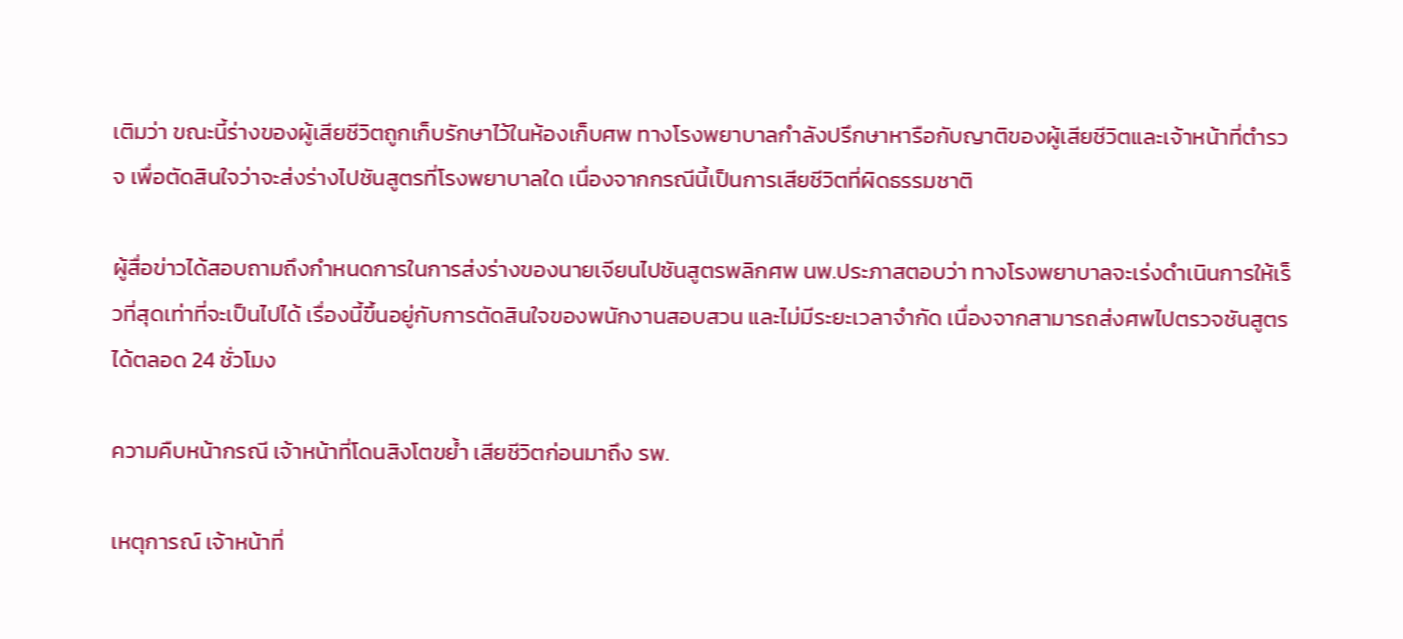เติมว่า ขณะนี้ร่างของผู้เสียชีวิตถูกเก็บรักษาไว้ในห้องเก็บศพ ทางโรงพยาบาลกำลังปรึกษาหารือกับญาติของผู้เสียชีวิตและเจ้าหน้าที่ตำรวจ เพื่อตัดสินใจว่าจะส่งร่างไปชันสูตรที่โรงพยาบาลใด เนื่องจากกรณีนี้เป็นการเสียชีวิตที่ผิดธรรมชาติ

ผู้สื่อข่าวได้สอบถามถึงกำหนดการในการส่งร่างของนายเจียนไปชันสูตรพลิกศพ นพ.ประภาสตอบว่า ทางโรงพยาบาลจะเร่งดำเนินการให้เร็วที่สุดเท่าที่จะเป็นไปได้ เรื่องนี้ขึ้นอยู่กับการตัดสินใจของพนักงานสอบสวน และไม่มีระยะเวลาจำกัด เนื่องจากสามารถส่งศพไปตรวจชันสูตรได้ตลอด 24 ชั่วโมง

ความคืบหน้ากรณี เจ้าหน้าที่โดนสิงโตขย้ำ เสียชีวิตก่อนมาถึง รพ.

เหตุการณ์ เจ้าหน้าที่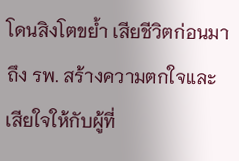โดนสิงโตขย้ำ เสียชีวิตก่อนมาถึง รพ. สร้างความตกใจและเสียใจให้กับผู้ที่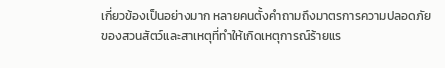เกี่ยวข้องเป็นอย่างมาก หลายคนตั้งคำถามถึงมาตรการความปลอดภัยของสวนสัตว์และสาเหตุที่ทำให้เกิดเหตุการณ์ร้ายแร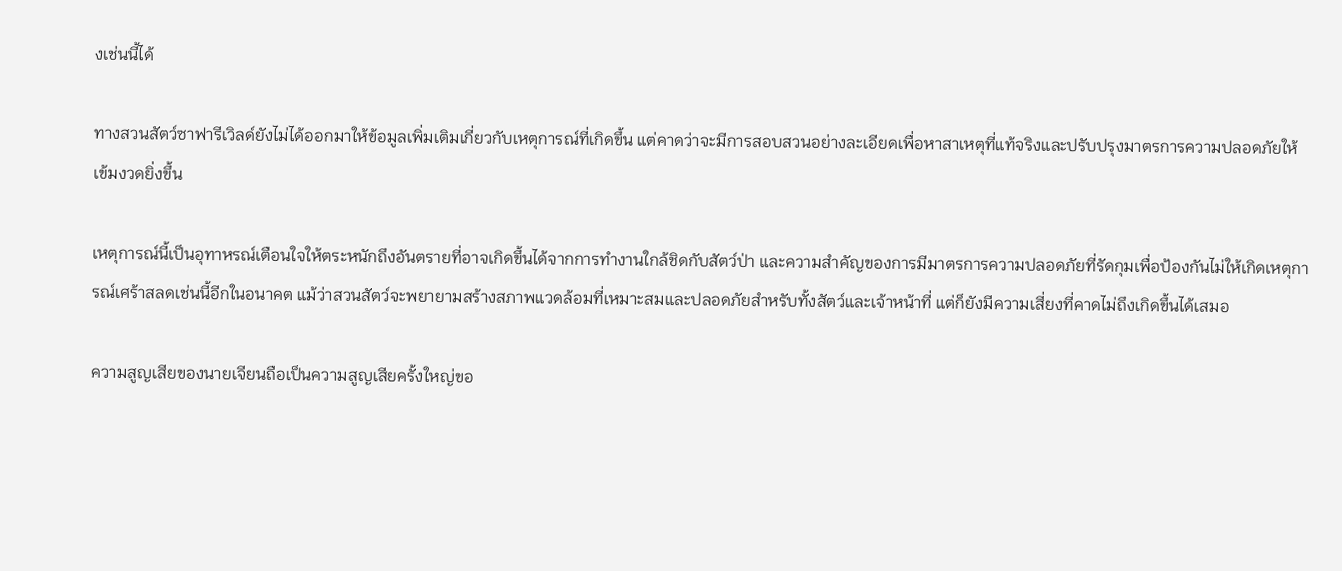งเช่นนี้ได้

ทางสวนสัตว์ซาฟารีเวิลด์ยังไม่ได้ออกมาให้ข้อมูลเพิ่มเติมเกี่ยวกับเหตุการณ์ที่เกิดขึ้น แต่คาดว่าจะมีการสอบสวนอย่างละเอียดเพื่อหาสาเหตุที่แท้จริงและปรับปรุงมาตรการความปลอดภัยให้เข้มงวดยิ่งขึ้น

เหตุการณ์นี้เป็นอุทาหรณ์เตือนใจให้ตระหนักถึงอันตรายที่อาจเกิดขึ้นได้จากการทำงานใกล้ชิดกับสัตว์ป่า และความสำคัญของการมีมาตรการความปลอดภัยที่รัดกุมเพื่อป้องกันไม่ให้เกิดเหตุการณ์เศร้าสลดเช่นนี้อีกในอนาคต แม้ว่าสวนสัตว์จะพยายามสร้างสภาพแวดล้อมที่เหมาะสมและปลอดภัยสำหรับทั้งสัตว์และเจ้าหน้าที่ แต่ก็ยังมีความเสี่ยงที่คาดไม่ถึงเกิดขึ้นได้เสมอ

ความสูญเสียของนายเจียนถือเป็นความสูญเสียครั้งใหญ่ขอ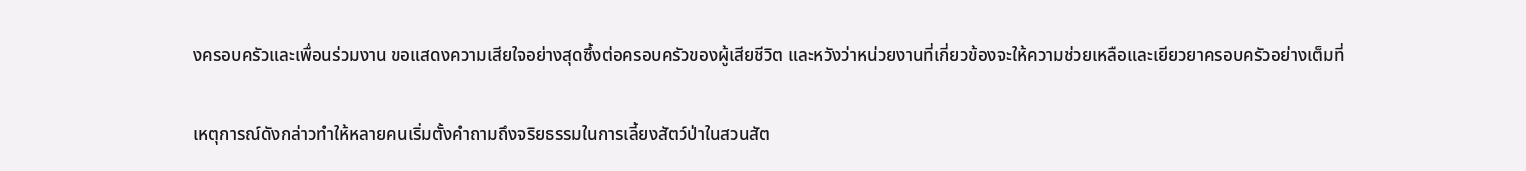งครอบครัวและเพื่อนร่วมงาน ขอแสดงความเสียใจอย่างสุดซึ้งต่อครอบครัวของผู้เสียชีวิต และหวังว่าหน่วยงานที่เกี่ยวข้องจะให้ความช่วยเหลือและเยียวยาครอบครัวอย่างเต็มที่

เหตุการณ์ดังกล่าวทำให้หลายคนเริ่มตั้งคำถามถึงจริยธรรมในการเลี้ยงสัตว์ป่าในสวนสัต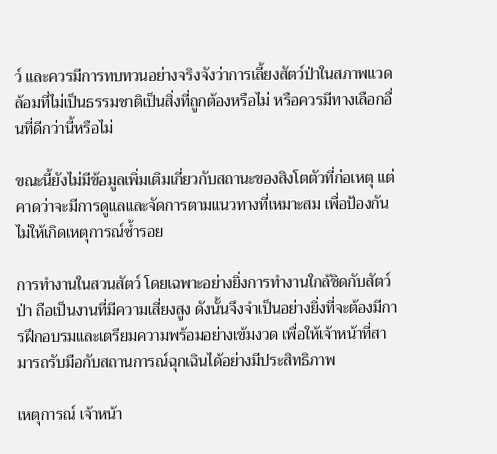ว์ และควรมีการทบทวนอย่างจริงจังว่าการเลี้ยงสัตว์ป่าในสภาพแวดล้อมที่ไม่เป็นธรรมชาติเป็นสิ่งที่ถูกต้องหรือไม่ หรือควรมีทางเลือกอื่นที่ดีกว่านี้หรือไม่

ขณะนี้ยังไม่มีข้อมูลเพิ่มเติมเกี่ยวกับสถานะของสิงโตตัวที่ก่อเหตุ แต่คาดว่าจะมีการดูแลและจัดการตามแนวทางที่เหมาะสม เพื่อป้องกันไม่ให้เกิดเหตุการณ์ซ้ำรอย

การทำงานในสวนสัตว์ โดยเฉพาะอย่างยิ่งการทำงานใกล้ชิดกับสัตว์ป่า ถือเป็นงานที่มีความเสี่ยงสูง ดังนั้นจึงจำเป็นอย่างยิ่งที่จะต้องมีการฝึกอบรมและเตรียมความพร้อมอย่างเข้มงวด เพื่อให้เจ้าหน้าที่สามารถรับมือกับสถานการณ์ฉุกเฉินได้อย่างมีประสิทธิภาพ

เหตุการณ์ เจ้าหน้า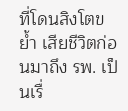ที่โดนสิงโตขย้ำ เสียชีวิตก่อนมาถึง รพ. เป็นเรื่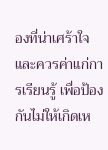องที่น่าเศร้าใจและควรค่าแก่การเรียนรู้ เพื่อป้องกันไม่ให้เกิดเห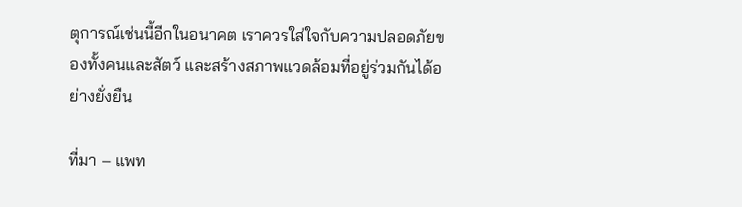ตุการณ์เช่นนี้อีกในอนาคต เราควรใส่ใจกับความปลอดภัยของทั้งคนและสัตว์ และสร้างสภาพแวดล้อมที่อยู่ร่วมกันได้อย่างยั่งยืน

ที่มา – แพท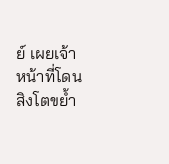ย์ เผยเจ้าหน้าที่โดนสิงโตขย้ำ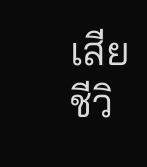เสียชีวิ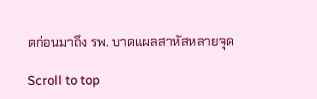ตก่อนมาถึง รพ. บาดแผลสาหัสหลายจุด

Scroll to top